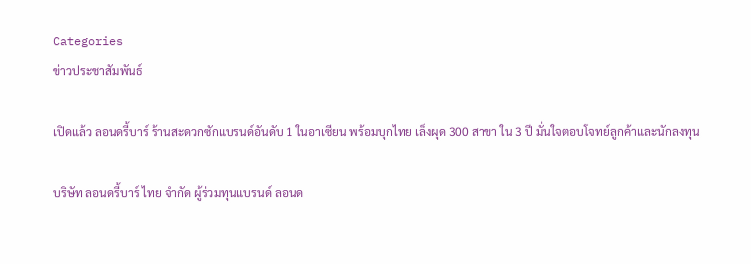Categories
ข่าวประชาสัมพันธ์

เปิดแล้ว ลอนดรี้บาร์ ร้านสะดวกซักแบรนด์อันดับ 1 ในอาเซียน พร้อมบุกไทย เล็งผุด 300 สาขา ใน 3 ปี มั่นใจตอบโจทย์ลูกค้าและนักลงทุน

บริษัท ลอนดรี้บาร์ ไทย จำกัด ผู้ร่วมทุนแบรนด์ ลอนด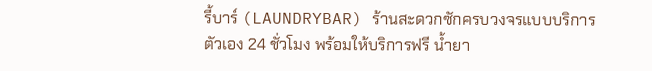รี้บาร์ (LAUNDRYBAR) ร้านสะดวกซักครบวงจรแบบบริการตัวเอง 24 ชั่วโมง พร้อมให้บริการฟรี น้ำยา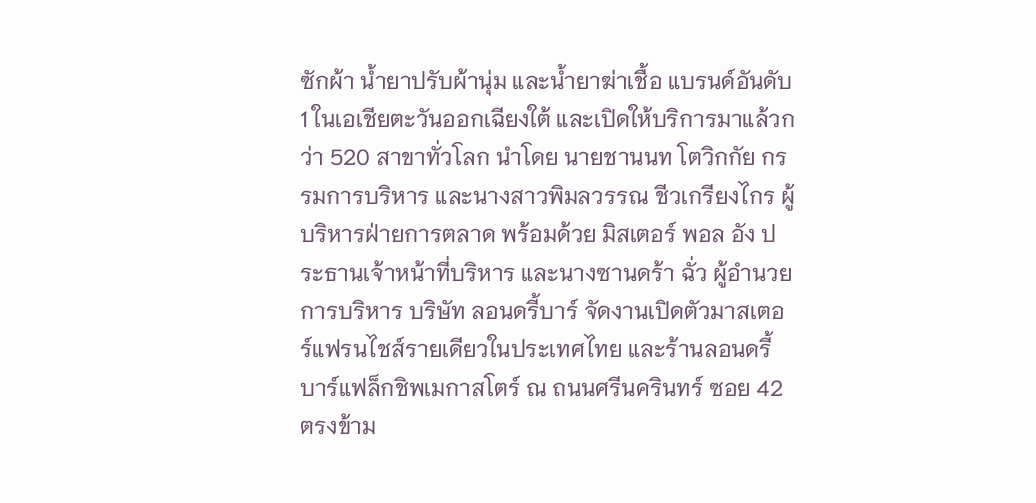ซักผ้า น้ำยาปรับผ้านุ่ม และน้ำยาฆ่าเชื้อ แบรนด์อันดับ 1 ในเอเชียตะวันออกเฉียงใต้ และเปิดให้บริการมาแล้วกว่า 520 สาขาทั่วโลก นำโดย นายชานนท โตวิกกัย กรรมการบริหาร และนางสาวพิมลวรรณ ชีวเกรียงไกร ผู้บริหารฝ่ายการตลาด พร้อมด้วย มิสเตอร์ พอล อัง ประธานเจ้าหน้าที่บริหาร และนางซานดร้า ฉั่ว ผู้อำนวยการบริหาร บริษัท ลอนดรี้บาร์ จัดงานเปิดตัวมาสเตอร์แฟรนไชส์รายเดียวในประเทศไทย และร้านลอนดรี้บาร์แฟล็กชิพเมกาสโตร์ ณ ถนนศรีนครินทร์ ซอย 42 ตรงข้าม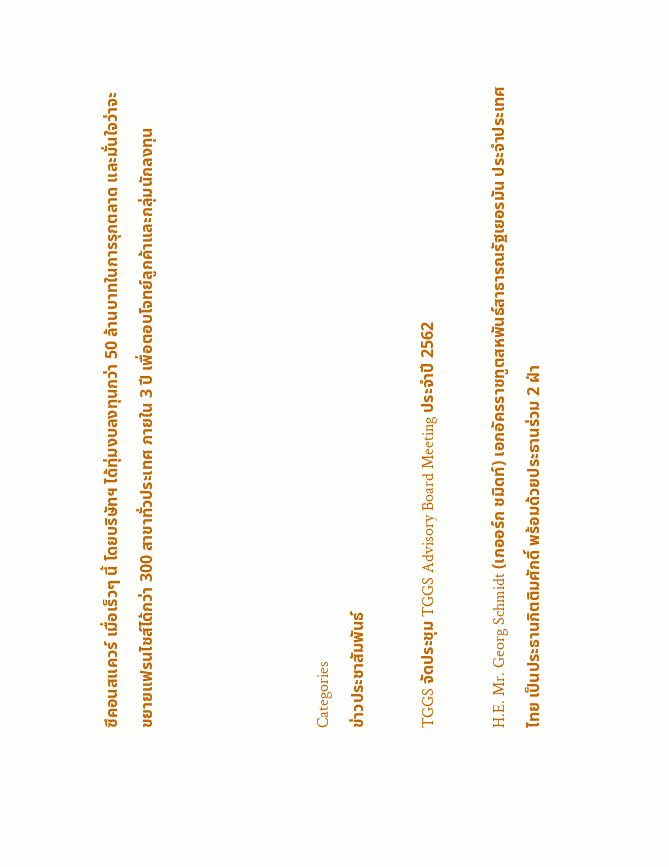ซีคอนสแควร์ เมื่อเร็วๆ นี้ โดยบริษัทฯ ได้ทุ่มงบลงทุนกว่า 50 ล้านบาทในการรุกตลาด และมั่นใจว่าจะขยายแฟรนไชส์ได้กว่า 300 สาขาทั่วประเทศ ภายใน 3 ปี เพื่อตอบโจทย์ลูกค้าและกลุ่มนักลงทุน




Categories
ข่าวประชาสัมพันธ์

TGGS จัดประชุม TGGS Advisory Board Meeting ประจำปี 2562

H.E. Mr. Georg Schmidt (เกออร์ก ชมิดท์) เอกอัครราชทูตสหพันธ์สาธารณรัฐเยอรมัน ประจำประเทศไทย เป็นประธานกิตติมศักดิ์ พร้อมด้วยประธานร่วม 2 ฝ่า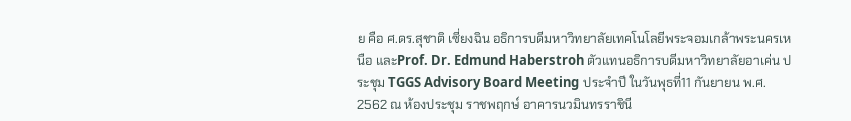ย คือ ศ.ดร.สุชาติ เซี่ยงฉิน อธิการบดีมหาวิทยาลัยเทคโนโลยีพระจอมเกล้าพระนครเหนือ และProf. Dr. Edmund Haberstroh ตัวแทนอธิการบดีมหาวิทยาลัยอาเค่น ประชุม TGGS Advisory Board Meeting ประจำปี ในวันพุธที่11 กันยายน พ.ศ. 2562 ณ ห้องประชุม ราชพฤกษ์ อาคารนวมินทรราชินี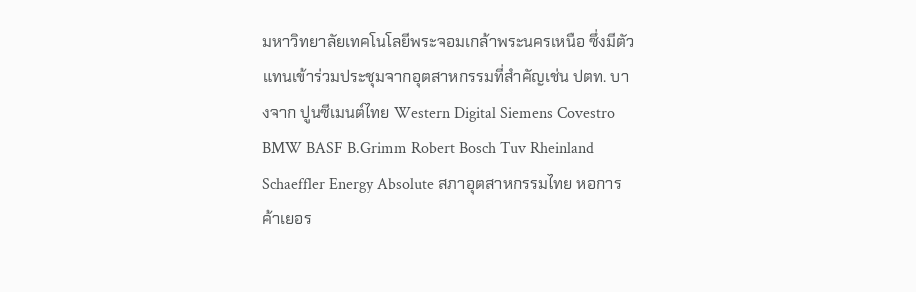มหาวิทยาลัยเทคโนโลยีพระจอมเกล้าพระนครเหนือ ซึ่งมีตัวแทนเข้าร่วมประชุมจากอุตสาหกรรมที่สำคัญเช่น ปตท. บางจาก ปูนซีเมนต์ไทย Western Digital Siemens Covestro BMW BASF B.Grimm Robert Bosch Tuv Rheinland Schaeffler Energy Absolute สภาอุตสาหกรรมไทย หอการค้าเยอร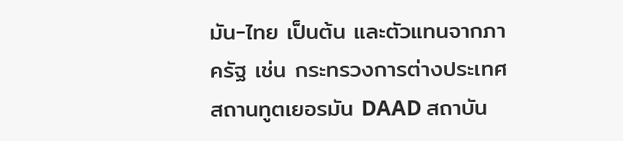มัน-ไทย เป็นต้น และตัวแทนจากภาครัฐ เช่น กระทรวงการต่างประเทศ สถานทูตเยอรมัน DAAD สถาบัน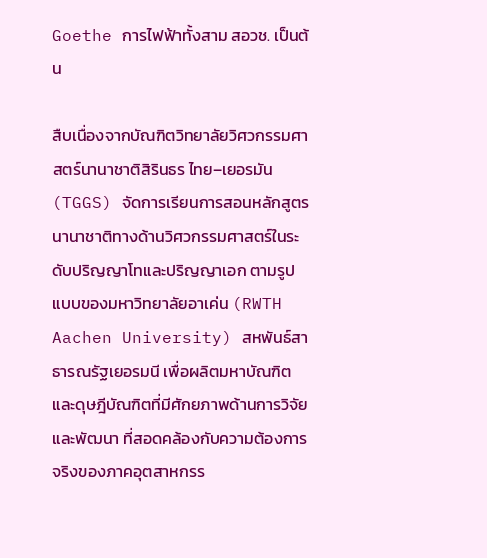Goethe การไฟฟ้าทั้งสาม สอวช. เป็นต้น

สืบเนื่องจากบัณฑิตวิทยาลัยวิศวกรรมศาสตร์นานาชาติสิรินธร ไทย–เยอรมัน (TGGS) จัดการเรียนการสอนหลักสูตรนานาชาติทางด้านวิศวกรรมศาสตร์ในระดับปริญญาโทและปริญญาเอก ตามรูปแบบของมหาวิทยาลัยอาเค่น (RWTH Aachen University) สหพันธ์สาธารณรัฐเยอรมนี เพื่อผลิตมหาบัณฑิตและดุษฎีบัณฑิตที่มีศักยภาพด้านการวิจัยและพัฒนา ที่สอดคล้องกับความต้องการจริงของภาคอุตสาหกรร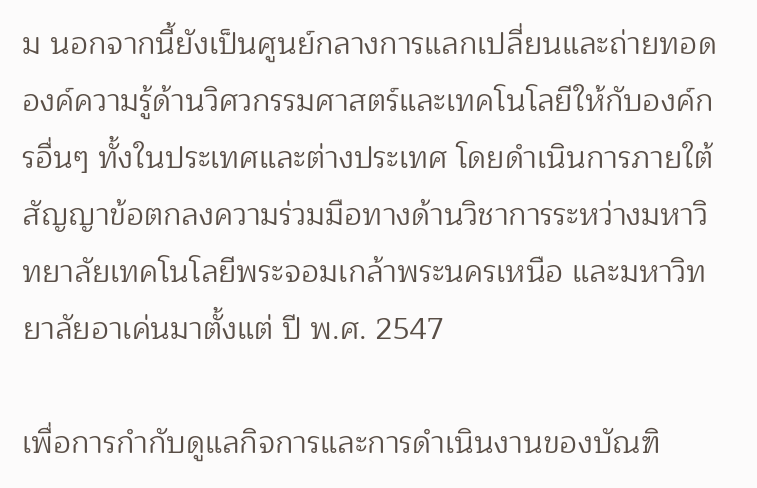ม นอกจากนี้ยังเป็นศูนย์กลางการแลกเปลี่ยนและถ่ายทอดองค์ความรู้ด้านวิศวกรรมศาสตร์และเทคโนโลยีให้กับองค์กรอื่นๆ ทั้งในประเทศและต่างประเทศ โดยดำเนินการภายใต้สัญญาข้อตกลงความร่วมมือทางด้านวิชาการระหว่างมหาวิทยาลัยเทคโนโลยีพระจอมเกล้าพระนครเหนือ และมหาวิทยาลัยอาเค่นมาตั้งแต่ ปี พ.ศ. 2547

เพื่อการกำกับดูแลกิจการและการดำเนินงานของบัณฑิ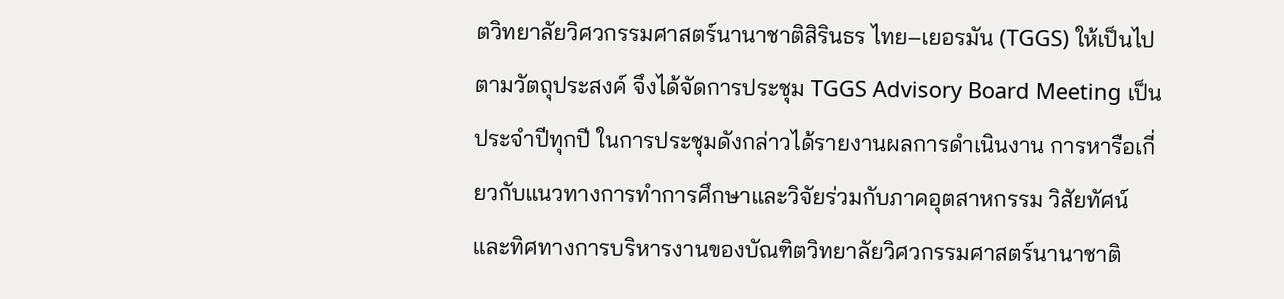ตวิทยาลัยวิศวกรรมศาสตร์นานาชาติสิรินธร ไทย–เยอรมัน (TGGS) ให้เป็นไปตามวัตถุประสงค์ จึงได้จัดการประชุม TGGS Advisory Board Meeting เป็นประจำปีทุกปี ในการประชุมดังกล่าวได้รายงานผลการดำเนินงาน การหารือเกี่ยวกับแนวทางการทำการศึกษาและวิจัยร่วมกับภาคอุตสาหกรรม วิสัยทัศน์และทิศทางการบริหารงานของบัณฑิตวิทยาลัยวิศวกรรมศาสตร์นานาชาติ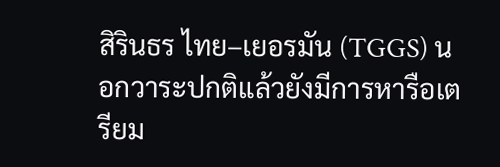สิรินธร ไทย–เยอรมัน (TGGS) นอกวาระปกติแล้วยังมีการหารือเตรียม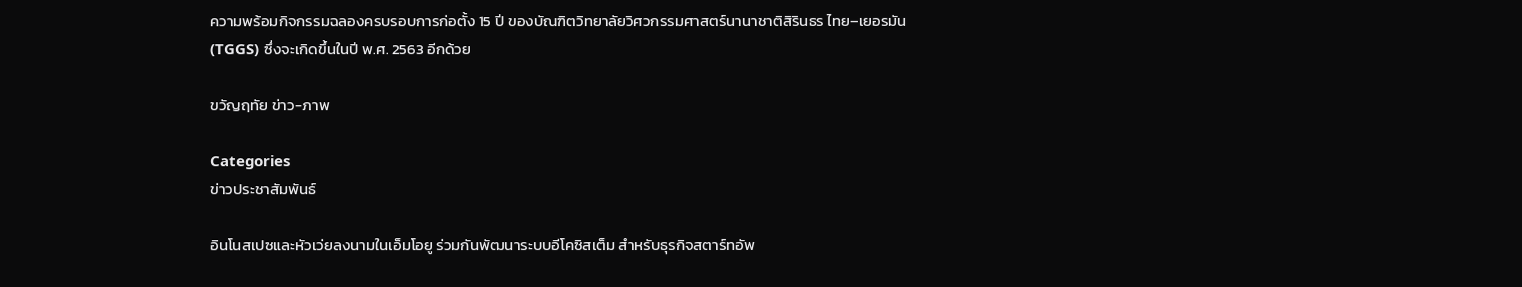ความพร้อมกิจกรรมฉลองครบรอบการก่อตั้ง 15 ปี ของบัณฑิตวิทยาลัยวิศวกรรมศาสตร์นานาชาติสิรินธร ไทย–เยอรมัน (TGGS) ซึ่งจะเกิดขึ้นในปี พ.ศ. 2563 อีกด้วย

ขวัญฤทัย ข่าว-ภาพ

Categories
ข่าวประชาสัมพันธ์

อินโนสเปซและหัวเว่ยลงนามในเอ็มโอยู ร่วมกันพัฒนาระบบอีโคซิสเต็ม สำหรับธุรกิจสตาร์ทอัพ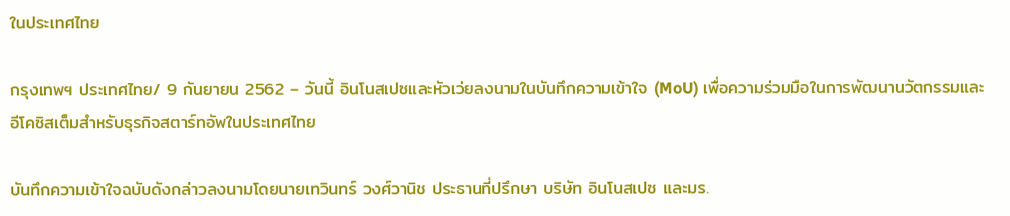ในประเทศไทย

กรุงเทพฯ ประเทศไทย/ 9 กันยายน 2562 – วันนี้ อินโนสเปซและหัวเว่ยลงนามในบันทึกความเข้าใจ (MoU) เพื่อความร่วมมือในการพัฒนานวัตกรรมและอีโคซิสเต็มสำหรับธุรกิจสตาร์ทอัพในประเทศไทย

บันทึกความเข้าใจฉบับดังกล่าวลงนามโดยนายเทวินทร์ วงศ์วานิช ประธานที่ปรึกษา บริษัท อินโนสเปซ และมร.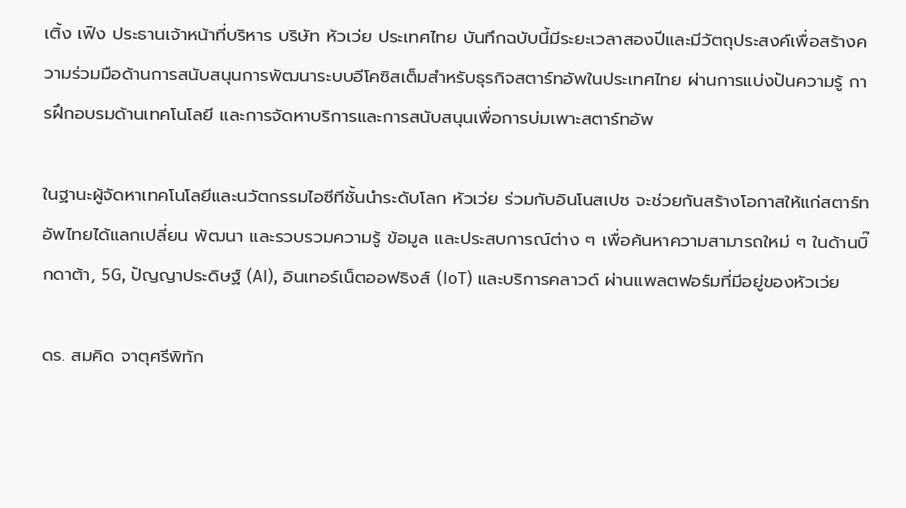เติ้ง เฟิง ประธานเจ้าหน้าที่บริหาร บริษัท หัวเว่ย ประเทศไทย บันทึกฉบับนี้มีระยะเวลาสองปีและมีวัตถุประสงค์เพื่อสร้างความร่วมมือด้านการสนับสนุนการพัฒนาระบบอีโคซิสเต็มสำหรับธุรกิจสตาร์ทอัพในประเทศไทย ผ่านการแบ่งปันความรู้ การฝึกอบรมด้านเทคโนโลยี และการจัดหาบริการและการสนับสนุนเพื่อการบ่มเพาะสตาร์ทอัพ

ในฐานะผู้จัดหาเทคโนโลยีและนวัตกรรมไอซีทีชั้นนำระดับโลก หัวเว่ย ร่วมกับอินโนสเปซ จะช่วยกันสร้างโอกาสให้แก่สตาร์ทอัพไทยได้แลกเปลี่ยน พัฒนา และรวบรวมความรู้ ข้อมูล และประสบการณ์ต่าง ๆ เพื่อค้นหาความสามารถใหม่ ๆ ในด้านบิ๊กดาต้า, 5G, ปัญญาประดิษฐ์ (AI), อินเทอร์เน็ตออฟธิงส์ (IoT) และบริการคลาวด์ ผ่านแพลตฟอร์มที่มีอยู่ของหัวเว่ย

ดร. สมคิด จาตุศรีพิทัก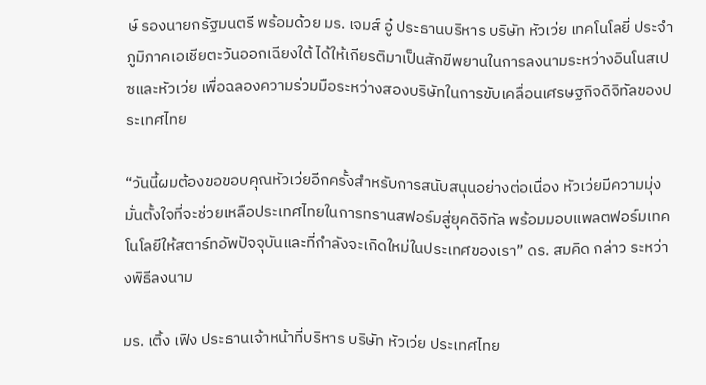ษ์ รองนายกรัฐมนตรี พร้อมด้วย มร. เจมส์ อู๋ ประธานบริหาร บริษัท หัวเว่ย เทคโนโลยี่ ประจำภูมิภาคเอเชียตะวันออกเฉียงใต้ ได้ให้เกียรติมาเป็นสักขีพยานในการลงนามระหว่างอินโนสเปซและหัวเว่ย เพื่อฉลองความร่วมมือระหว่างสองบริษัทในการขับเคลื่อนเศรษฐกิจดิจิทัลของประเทศไทย

“วันนี้ผมต้องขอขอบคุณหัวเว่ยอีกครั้งสำหรับการสนับสนุนอย่างต่อเนื่อง หัวเว่ยมีความมุ่งมั่นตั้งใจที่จะช่วยเหลือประเทศไทยในการทรานสฟอร์มสู่ยุคดิจิทัล พร้อมมอบแพลตฟอร์มเทคโนโลยีให้สตาร์ทอัพปัจจุบันและที่กำลังจะเกิดใหม่ในประเทศของเรา” ดร. สมคิด กล่าว ระหว่างพิธีลงนาม

มร. เติ้ง เฟิง ประธานเจ้าหน้าที่บริหาร บริษัท หัวเว่ย ประเทศไทย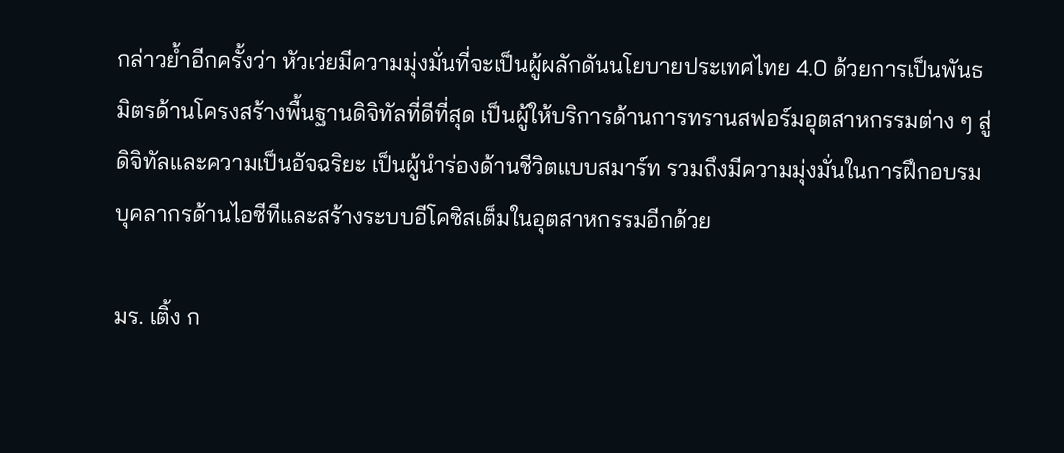กล่าวย้ำอีกครั้งว่า หัวเว่ยมีความมุ่งมั่นที่จะเป็นผู้ผลักดันนโยบายประเทศไทย 4.0 ด้วยการเป็นพันธมิตรด้านโครงสร้างพื้นฐานดิจิทัลที่ดีที่สุด เป็นผู้ให้บริการด้านการทรานสฟอร์มอุตสาหกรรมต่าง ๆ สู่ดิจิทัลและความเป็นอัจฉริยะ เป็นผู้นำร่องด้านชีวิตแบบสมาร์ท รวมถึงมีความมุ่งมั่นในการฝึกอบรมบุคลากรด้านไอซีทีและสร้างระบบอีโคซิสเต็มในอุตสาหกรรมอีกด้วย

มร. เติ้ง ก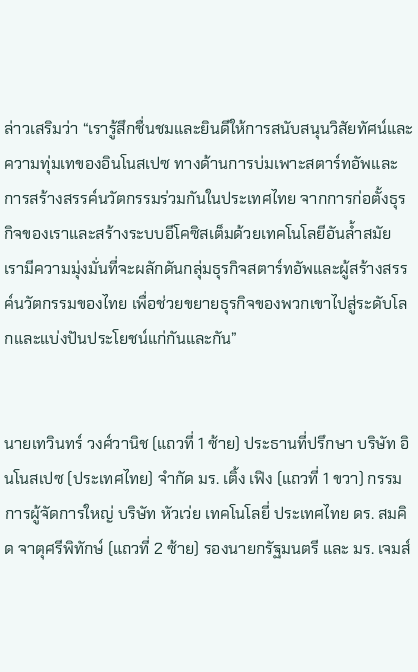ล่าวเสริมว่า “เรารู้สึกชื่นชมและยินดีให้การสนับสนุนวิสัยทัศน์และความทุ่มเทของอินโนสเปซ ทางด้านการบ่มเพาะสตาร์ทอัพและการสร้างสรรค์นวัตกรรมร่วมกันในประเทศไทย จากการก่อตั้งธุรกิจของเราและสร้างระบบอีโคซิสเต็มด้วยเทคโนโลยีอันล้ำสมัย เรามีความมุ่งมั่นที่จะผลักดันกลุ่มธุรกิจสตาร์ทอัพและผู้สร้างสรรค์นวัตกรรมของไทย เพื่อช่วยขยายธุรกิจของพวกเขาไปสู่ระดับโลกและแบ่งปันประโยชน์แก่กันและกัน”


นายเทวินทร์ วงศ์วานิช (แถวที่ 1 ซ้าย) ประธานที่ปรึกษา บริษัท อินโนสเปซ (ประเทศไทย) จำกัด มร. เติ้ง เฟิง (แถวที่ 1 ขวา) กรรมการผู้จัดการใหญ่ บริษัท หัวเว่ย เทคโนโลยี่ ประเทศไทย ดร. สมคิด จาตุศรีพิทักษ์ (แถวที่ 2 ซ้าย) รองนายกรัฐมนตรี และ มร. เจมส์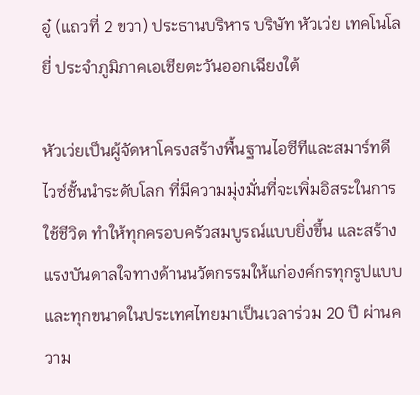อู๋ (แถวที่ 2 ขวา) ประธานบริหาร บริษัท หัวเว่ย เทคโนโลยี่ ประจำภูมิภาคเอเชียตะวันออกเฉียงใต้

หัวเว่ยเป็นผู้จัดหาโครงสร้างพื้นฐานไอซีทีและสมาร์ทดีไวซ์ชั้นนำระดับโลก ที่มีความมุ่งมั่นที่จะเพิ่มอิสระในการใช้ชีวิต ทำให้ทุกครอบครัวสมบูรณ์แบบยิ่งขึ้น และสร้างแรงบันดาลใจทางด้านนวัตกรรมให้แก่องค์กรทุกรูปแบบและทุกขนาดในประเทศไทยมาเป็นเวลาร่วม 20 ปี ผ่านความ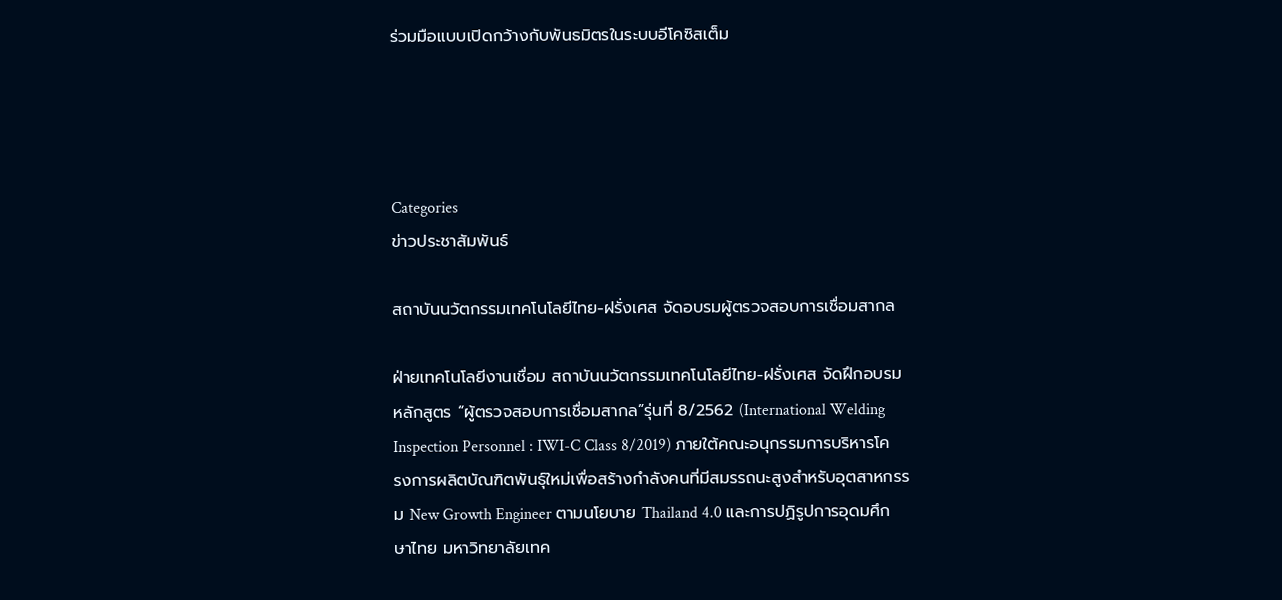ร่วมมือแบบเปิดกว้างกับพันธมิตรในระบบอีโคซิสเต็ม




Categories
ข่าวประชาสัมพันธ์

สถาบันนวัตกรรมเทคโนโลยีไทย-ฝรั่งเศส จัดอบรมผู้ตรวจสอบการเชื่อมสากล

ฝ่ายเทคโนโลยีงานเชื่อม สถาบันนวัตกรรมเทคโนโลยีไทย-ฝรั่งเศส จัดฝึกอบรมหลักสูตร “ผู้ตรวจสอบการเชื่อมสากล”รุ่นที่ 8/2562 (International Welding Inspection Personnel : IWI-C Class 8/2019) ภายใต้คณะอนุกรรมการบริหารโครงการผลิตบัณฑิตพันธุ์ใหม่เพื่อสร้างกำลังคนที่มีสมรรถนะสูงสำหรับอุตสาหกรรม New Growth Engineer ตามนโยบาย Thailand 4.0 และการปฏิรูปการอุดมศึกษาไทย มหาวิทยาลัยเทค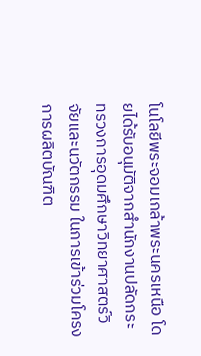โนโลยีพระจอมเกล้าพระนครเหนือ โดยได้รับอนุมัติจากสำนักงานปลัดกระทรวงการอุดมศึกษาวิทยาศาสตร์วิจัยและนวัตกรรม ในการเข้าร่วมโครงการผลิตบัณฑิต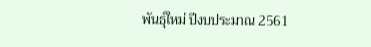พันธุ์ใหม่ ปีงบประมาณ 2561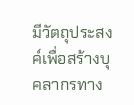มีวัตถุประสงค์เพื่อสร้างบุคลากรทาง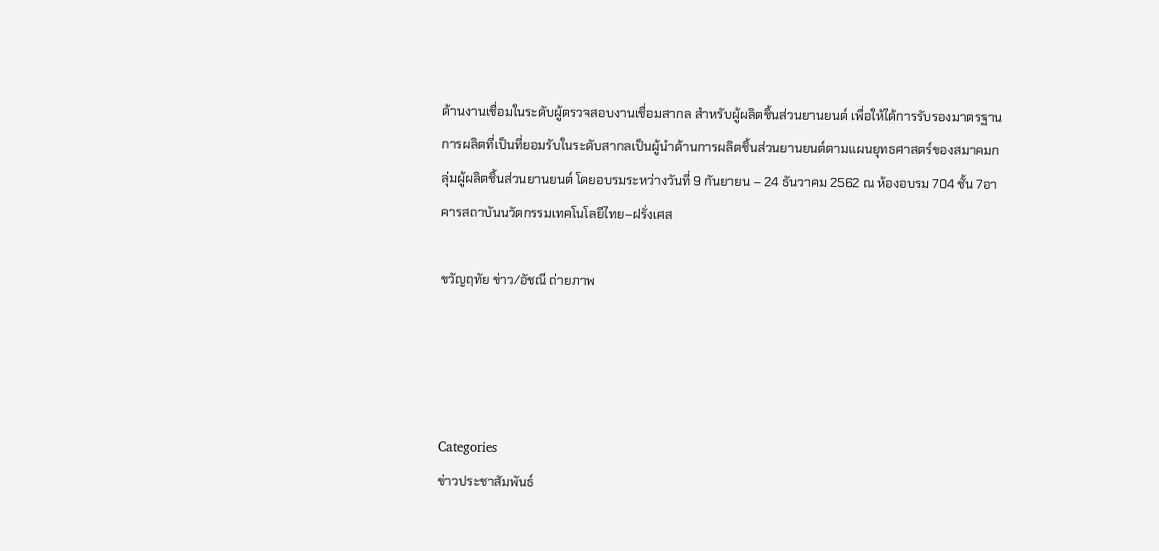ด้านงานเชื่อมในระดับผู้ตรวจสอบงานเชื่อมสากล สำหรับผู้ผลิตชิ้นส่วนยานยนต์ เพื่อให้ได้การรับรองมาตรฐานการผลิตที่เป็นที่ยอมรับในระดับสากลเป็นผู้นำด้านการผลิตชิ้นส่วนยานยนต์ตามแผนยุทธศาสตร์ของสมาคมกลุ่มผู้ผลิตชิ้นส่วนยานยนต์ โดยอบรมระหว่างวันที่ 9 กันยายน – 24 ธันวาคม 2562 ณ ห้องอบรม 704 ชั้น 7อาคารสถาบันนวัตกรรมเทคโนโลยีไทย–ฝรั่งเศส

ขวัญฤทัย ข่าว/อัชณี ถ่ายภาพ




Categories
ข่าวประชาสัมพันธ์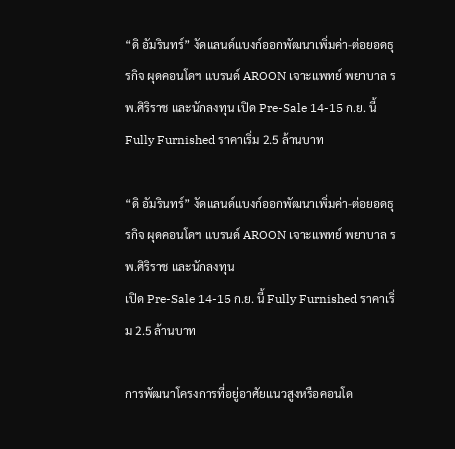“ดิ อัมรินทร์” งัดแลนด์แบงก์ออกพัฒนาเพิ่มค่า-ต่อยอดธุรกิจ ผุดคอนโดฯ แบรนด์ AROON เจาะแพทย์ พยาบาล รพ.ศิริราช และนักลงทุน เปิด Pre-Sale 14-15 ก.ย. นี้ Fully Furnished ราคาเริ่ม 2.5 ล้านบาท

“ดิ อัมรินทร์” งัดแลนด์แบงก์ออกพัฒนาเพิ่มค่า-ต่อยอดธุรกิจ ผุดคอนโดฯ แบรนด์ AROON เจาะแพทย์ พยาบาล รพ.ศิริราช และนักลงทุน
เปิด Pre-Sale 14-15 ก.ย. นี้ Fully Furnished ราคาเริ่ม 2.5 ล้านบาท

การพัฒนาโครงการที่อยู่อาศัยแนวสูงหรือคอนโด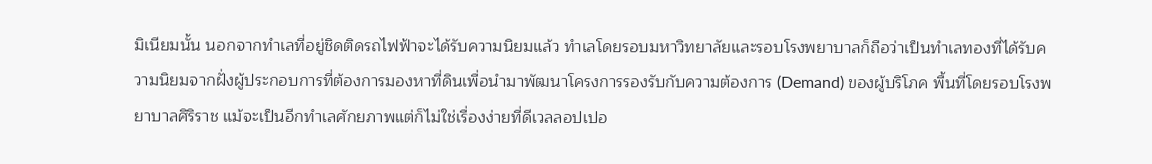มิเนียมนั้น นอกจากทำเลที่อยู่ชิดติดรถไฟฟ้าจะได้รับความนิยมแล้ว ทำเลโดยรอบมหาวิทยาลัยและรอบโรงพยาบาลก็ถือว่าเป็นทำเลทองที่ได้รับความนิยมจากฝั่งผู้ประกอบการที่ต้องการมองหาที่ดินเพื่อนำมาพัฒนาโครงการรองรับกับความต้องการ (Demand) ของผู้บริโภค พื้นที่โดยรอบโรงพยาบาลศิริราช แม้จะเป็นอีกทำเลศักยภาพแต่ก็ไม่ใช่เรื่องง่ายที่ดีเวลลอปเปอ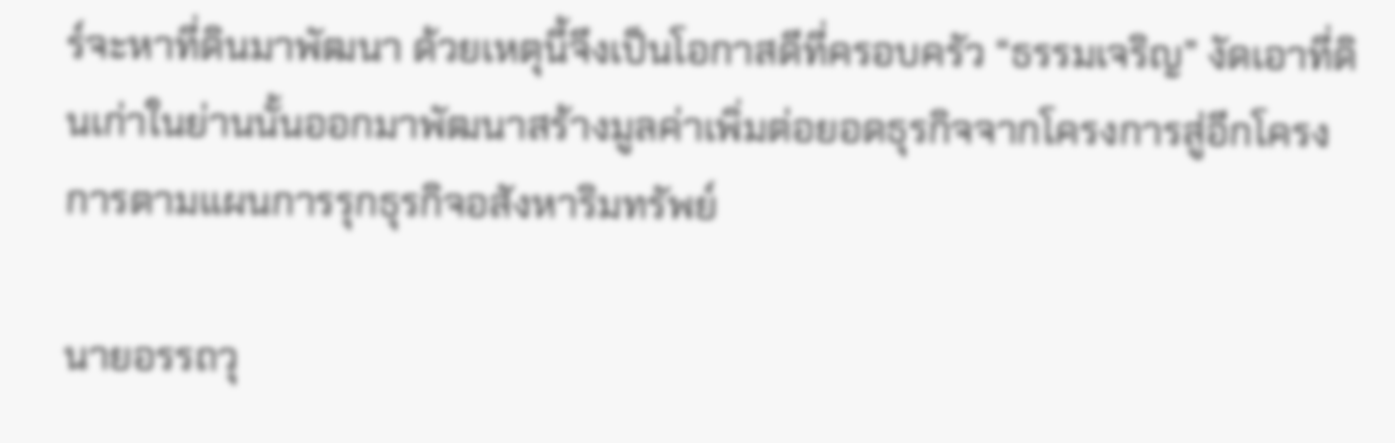ร์จะหาที่ดินมาพัฒนา ด้วยเหตุนี้จึงเป็นโอกาสดีที่ครอบครัว “ธรรมเจริญ” งัดเอาที่ดินเก่าในย่านนั้นออกมาพัฒนาสร้างมูลค่าเพิ่มต่อยอดธุรกิจจากโครงการสู่อีกโครงการตามแผนการรุกธุรกิจอสังหาริมทรัพย์

นายอรรถวุ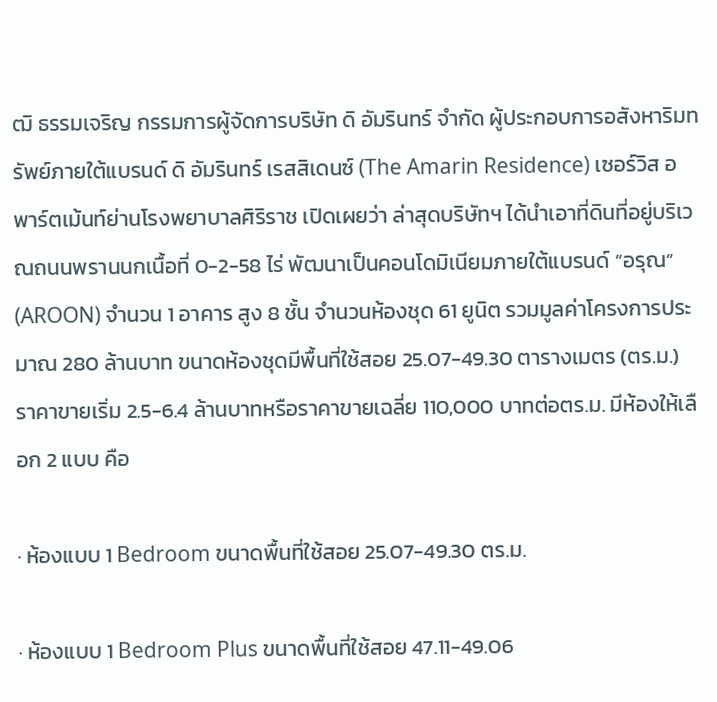ฒิ ธรรมเจริญ กรรมการผู้จัดการบริษัท ดิ อัมรินทร์ จำกัด ผู้ประกอบการอสังหาริมทรัพย์ภายใต้แบรนด์ ดิ อัมรินทร์ เรสสิเดนซ์ (The Amarin Residence) เซอร์วิส อพาร์ตเม้นท์ย่านโรงพยาบาลศิริราช เปิดเผยว่า ล่าสุดบริษัทฯ ได้นำเอาที่ดินที่อยู่บริเวณถนนพรานนกเนื้อที่ 0-2-58 ไร่ พัฒนาเป็นคอนโดมิเนียมภายใต้แบรนด์ “อรุณ” (AROON) จำนวน 1 อาคาร สูง 8 ชั้น จำนวนห้องชุด 61 ยูนิต รวมมูลค่าโครงการประมาณ 280 ล้านบาท ขนาดห้องชุดมีพื้นที่ใช้สอย 25.07-49.30 ตารางเมตร (ตร.ม.) ราคาขายเริ่ม 2.5-6.4 ล้านบาทหรือราคาขายเฉลี่ย 110,000 บาทต่อตร.ม. มีห้องให้เลือก 2 แบบ คือ

· ห้องแบบ 1 Bedroom ขนาดพื้นที่ใช้สอย 25.07-49.30 ตร.ม.

· ห้องแบบ 1 Bedroom Plus ขนาดพื้นที่ใช้สอย 47.11-49.06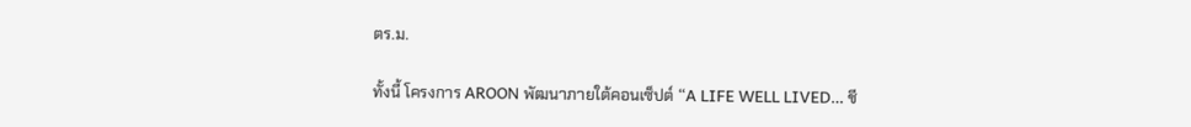ตร.ม.

ทั้งนี้ โครงการ AROON พัฒนาภายใต้คอนเซ็ปต์ “A LIFE WELL LIVED… ชี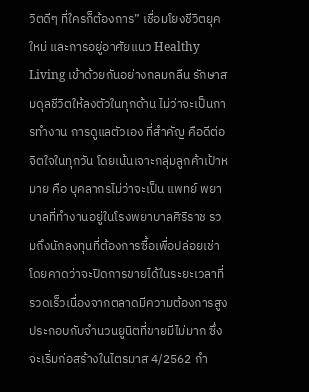วิตดีๆ ที่ใครก็ต้องการ” เชื่อมโยงชีวิตยุคใหม่ และการอยู่อาศัยแนว Healthy Living เข้าด้วยกันอย่างกลมกลืน รักษาสมดุลชีวิตให้ลงตัวในทุกด้าน ไม่ว่าจะเป็นการทำงาน การดูแลตัวเอง ที่สำคัญ คือดีต่อจิตใจในทุกวัน โดยเน้นเจาะกลุ่มลูกค้าเป้าหมาย คือ บุคลากรไม่ว่าจะเป็น แพทย์ พยาบาลที่ทำงานอยู่ในโรงพยาบาลศิริราช รวมถึงนักลงทุนที่ต้องการซื้อเพื่อปล่อยเช่า โดยคาดว่าจะปิดการขายได้ในระยะเวลาที่รวดเร็วเนื่องจากตลาดมีความต้องการสูงประกอบกับจำนวนยูนิตที่ขายมีไม่มาก ซึ่งจะเริ่มก่อสร้างในไตรมาส 4/2562 กำ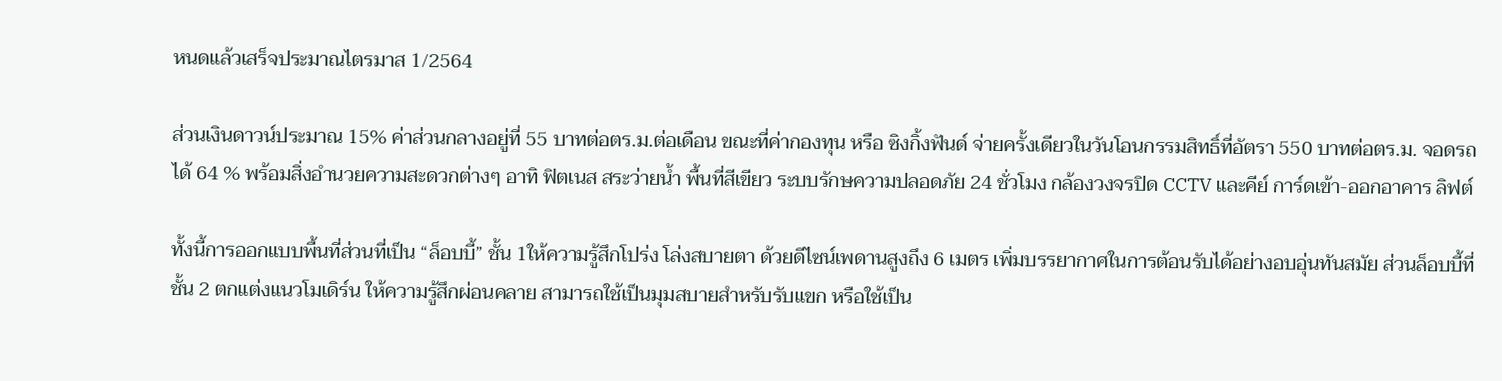หนดแล้วเสร็จประมาณไตรมาส 1/2564

ส่วนเงินดาวน์ประมาณ 15% ค่าส่วนกลางอยู่ที่ 55 บาทต่อตร.ม.ต่อเดือน ขณะที่ค่ากองทุน หรือ ซิงกิ้งฟันด์ จ่ายครั้งเดียวในวันโอนกรรมสิทธิ์ที่อัตรา 550 บาทต่อตร.ม. จอดรถได้ 64 % พร้อมสิ่งอำนวยความสะดวกต่างๆ อาทิ ฟิตเนส สระว่ายน้ำ พื้นที่สีเขียว ระบบรักษความปลอดภัย 24 ชั่วโมง กล้องวงจรปิด CCTV และคีย์ การ์ดเข้า-ออกอาคาร ลิฟต์

ทั้งนี้การออกแบบพื้นที่ส่วนที่เป็น “ล็อบบี้” ชั้น 1ให้ความรู้สึกโปร่ง โล่งสบายตา ด้วยดีไซน์เพดานสูงถึง 6 เมตร เพิ่มบรรยากาศในการต้อนรับได้อย่างอบอุ่นทันสมัย ส่วนล็อบบี้ที่ชั้น 2 ตกแต่งแนวโมเดิร์น ให้ความรู้สึกผ่อนคลาย สามารถใช้เป็นมุมสบายสำหรับรับแขก หรือใช้เป็น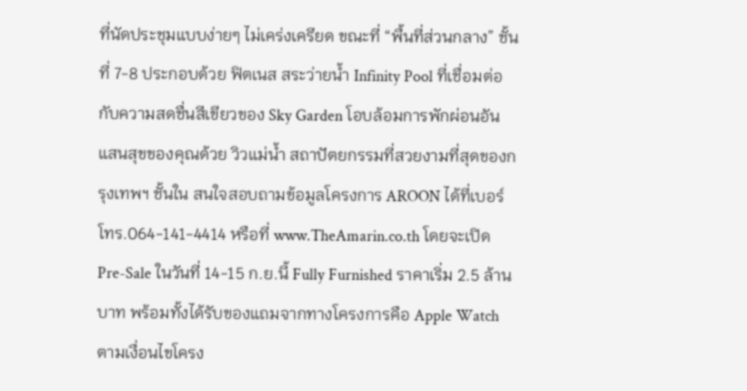ที่นัดประชุมแบบง่ายๆ ไม่เคร่งเครียด ขณะที่ “พื้นที่ส่วนกลาง” ชั้นที่ 7-8 ประกอบด้วย ฟิตเนส สระว่ายน้ำ Infinity Pool ที่เชื่อมต่อกับความสดชื่นสีเขียวของ Sky Garden โอบล้อมการพักผ่อนอันแสนสุขของคุณด้วย วิวแม่น้ำ สถาปัตยกรรมที่สวยงามที่สุดของกรุงเทพฯ ชั้นใน สนใจสอบถามข้อมูลโครงการ AROON ได้ที่เบอร์โทร.064-141-4414 หรือที่ www.TheAmarin.co.th โดยจะเปิด
Pre-Sale ในวันที่ 14-15 ก.ย.นี้ Fully Furnished ราคาเริ่ม 2.5 ล้านบาท พร้อมทั้งได้รับของแถมจากทางโครงการคือ Apple Watch ตามเงื่อนไขโครง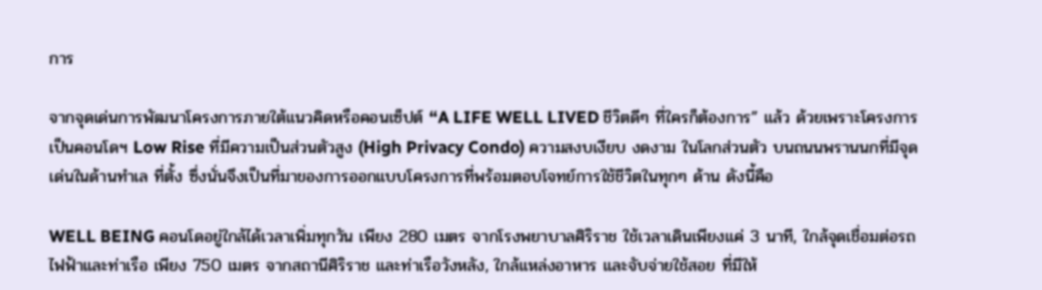การ

จากจุดเด่นการพัฒนาโครงการภายใต้แนวคิดหรือคอนเซ็ปต์ “A LIFE WELL LIVED ชีวิตดีๆ ที่ใครก็ต้องการ” แล้ว ด้วยเพราะโครงการเป็นคอนโดฯ Low Rise ที่มีความเป็นส่วนตัวสูง (High Privacy Condo) ความสงบเงียบ งดงาม ในโลกส่วนตัว บนถนนพรานนกที่มีจุดเด่นในด้านทำเล ที่ตั้ง ซึ่งนั่นจึงเป็นที่มาของการออกแบบโครงการที่พร้อมตอบโจทย์การใช้ชีวิตในทุกๆ ด้าน ดังนี้คือ

WELL BEING คอนโดอยู่ใกล้ได้เวลาเพิ่มทุกวัน เพียง 280 เมตร จากโรงพยาบาลศิริราช ใช้เวลาเดินเพียงแค่ 3 นาที, ใกล้จุดเชื่อมต่อรถไฟฟ้าและท่าเรือ เพียง 750 เมตร จากสถานีศิริราช และท่าเรือวังหลัง, ใกล้แหล่งอาหาร และจับจ่ายใช้สอย ที่มีให้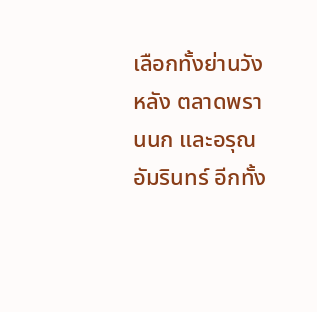เลือกทั้งย่านวังหลัง ตลาดพรานนก และอรุณอัมรินทร์ อีกทั้ง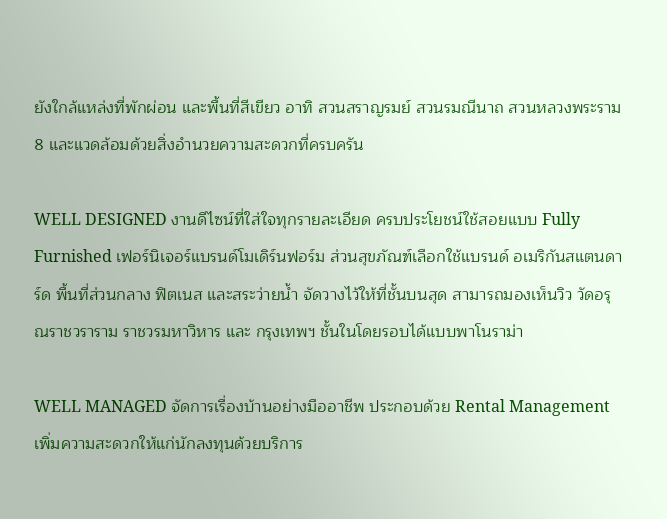ยังใกล้แหล่งที่พักผ่อน และพื้นที่สีเขียว อาทิ สวนสราญรมย์ สวนรมณีนาถ สวนหลวงพระราม 8 และแวดล้อมด้วยสิ่งอำนวยความสะดวกที่ครบครัน

WELL DESIGNED งานดีไซน์ที่ใส่ใจทุกรายละเอียด ครบประโยชน์ใช้สอยแบบ Fully Furnished เฟอร์นิเจอร์แบรนด์โมเดิร์นฟอร์ม ส่วนสุขภัณฑ์เลือกใช้แบรนด์ อเมริกันสแตนดาร์ด พื้นที่ส่วนกลาง ฟิตเนส และสระว่ายน้ำ จัดวางไว้ให้ที่ชั้นบนสุด สามารถมองเห็นวิว วัดอรุณราชวราราม ราชวรมหาวิหาร และ กรุงเทพฯ ชั้นในโดยรอบได้แบบพาโนราม่า

WELL MANAGED จัดการเรื่องบ้านอย่างมืออาชีพ ประกอบด้วย Rental Management เพิ่มความสะดวกให้แก่นักลงทุนด้วยบริการ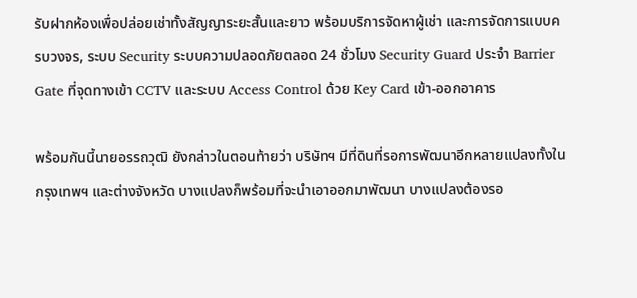รับฝากห้องเพื่อปล่อยเช่าทั้งสัญญาระยะสั้นและยาว พร้อมบริการจัดหาผู้เช่า และการจัดการแบบครบวงจร, ระบบ Security ระบบความปลอดภัยตลอด 24 ชั่วโมง Security Guard ประจำ Barrier Gate ที่จุดทางเข้า CCTV และระบบ Access Control ด้วย Key Card เข้า-ออกอาคาร

พร้อมกันนี้นายอรรถวุฒิ ยังกล่าวในตอนท้ายว่า บริษัทฯ มีที่ดินที่รอการพัฒนาอีกหลายแปลงทั้งในกรุงเทพฯ และต่างจังหวัด บางแปลงก็พร้อมที่จะนำเอาออกมาพัฒนา บางแปลงต้องรอ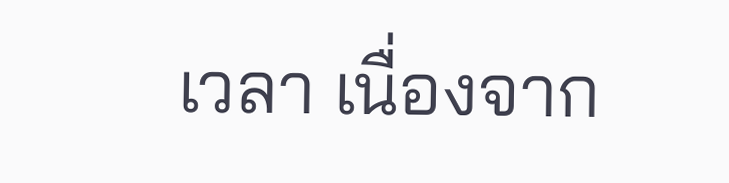เวลา เนื่องจาก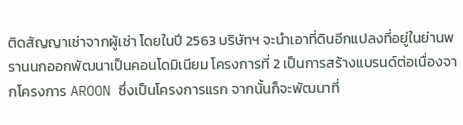ติดสัญญาเช่าจากผู้เช่า โดยในปี 2563 บริษัทฯ จะนำเอาที่ดินอีกแปลงที่อยู่ในย่านพรานนกออกพัฒนาเป็นคอนโดมิเนียม โครงการที่ 2 เป็นการสร้างแบรนด์ต่อเนื่องจากโครงการ AROON ซึ่งเป็นโครงการแรก จากนั้นก็จะพัฒนาที่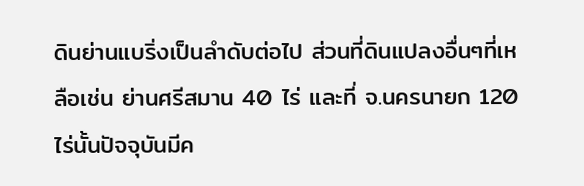ดินย่านแบริ่งเป็นลำดับต่อไป ส่วนที่ดินแปลงอื่นๆที่เหลือเช่น ย่านศรีสมาน 40 ไร่ และที่ จ.นครนายก 120 ไร่นั้นปัจจุบันมีค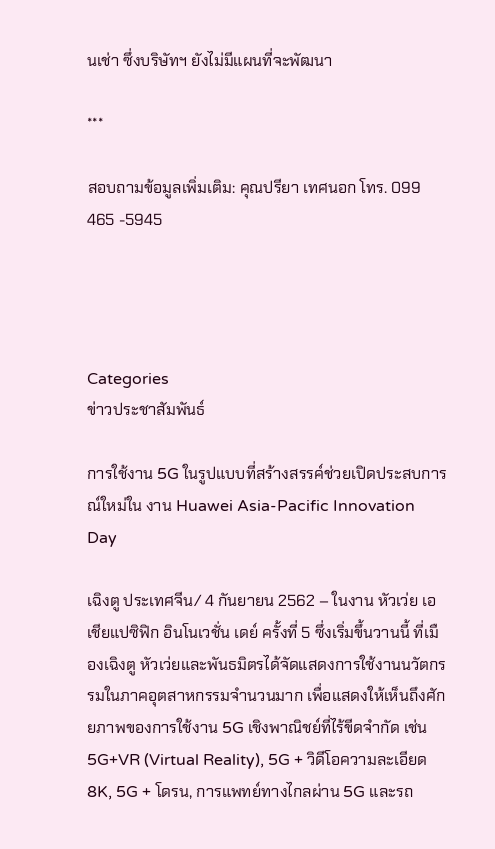นเช่า ซึ่งบริษัทฯ ยังไม่มีแผนที่จะพัฒนา

***

สอบถามข้อมูลเพิ่มเติม: คุณปรียา เทศนอก โทร. 099 465 -5945




Categories
ข่าวประชาสัมพันธ์

การใช้งาน 5G ในรูปแบบที่สร้างสรรค์ช่วยเปิดประสบการณ์ใหม่ใน งาน Huawei Asia-Pacific Innovation Day

เฉิงตู ประเทศจีน/ 4 กันยายน 2562 – ในงาน หัวเว่ย เอเชียแปซิฟิก อินโนเวชั่น เดย์ ครั้งที่ 5 ซึ่งเริ่มขึ้นวานนี้ ที่เมืองเฉิงตู หัวเว่ยและพันธมิตรได้จัดแสดงการใช้งานนวัตกรรมในภาคอุตสาหกรรมจำนวนมาก เพื่อแสดงให้เห็นถึงศักยภาพของการใช้งาน 5G เชิงพาณิชย์ที่ไร้ขีดจำกัด เช่น 5G+VR (Virtual Reality), 5G + วิดีโอความละเอียด 8K, 5G + โดรน, การแพทย์ทางไกลผ่าน 5G และรถ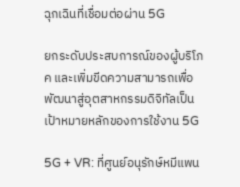ฉุกเฉินที่เชื่อมต่อผ่าน 5G

ยกระดับประสบการณ์ของผู้บริโภค และเพิ่มขีดความสามารถเพื่อพัฒนาสู่อุตสาหกรรมดิจิทัลเป็นเป้าหมายหลักของการใช้งาน 5G

5G + VR: ที่ศูนย์อนุรักษ์หมีแพน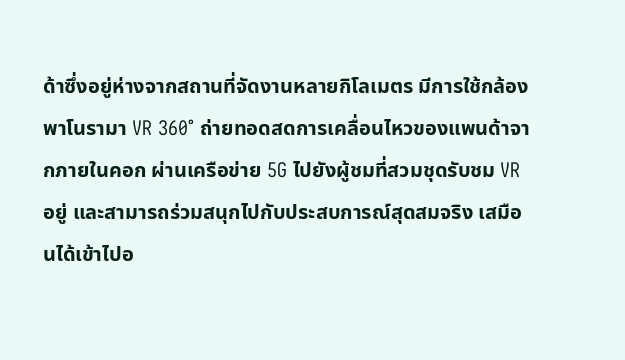ด้าซึ่งอยู่ห่างจากสถานที่จัดงานหลายกิโลเมตร มีการใช้กล้องพาโนรามา VR 360° ถ่ายทอดสดการเคลื่อนไหวของแพนด้าจากภายในคอก ผ่านเครือข่าย 5G ไปยังผู้ชมที่สวมชุดรับชม VR อยู่ และสามารถร่วมสนุกไปกับประสบการณ์สุดสมจริง เสมือนได้เข้าไปอ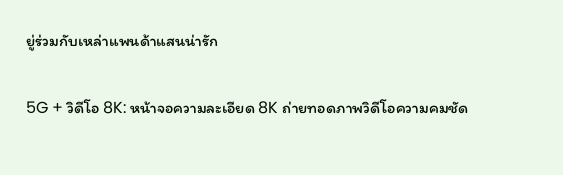ยู่ร่วมกับเหล่าแพนด้าแสนน่ารัก

5G + วิดีโอ 8K: หน้าจอความละเอียด 8K ถ่ายทอดภาพวิดีโอความคมชัด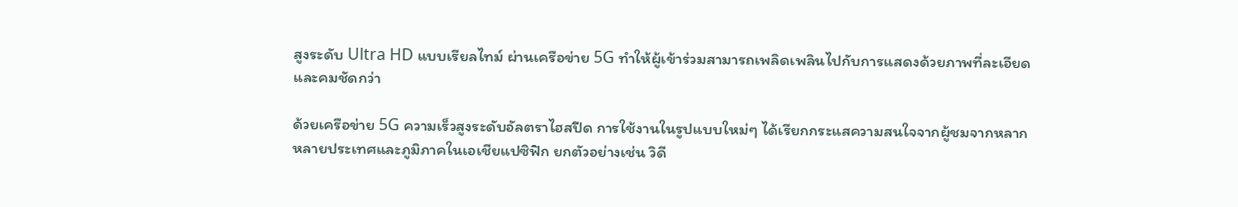สูงระดับ Ultra HD แบบเรียลไทม์ ผ่านเครือข่าย 5G ทำให้ผู้เข้าร่วมสามารถเพลิดเพลินไปกับการแสดงด้วยภาพที่ละเอียดและคมชัดกว่า

ด้วยเครือข่าย 5G ความเร็วสูงระดับอัลตราไฮสปีด การใช้งานในรูปแบบใหม่ๆ ได้เรียกกระแสความสนใจจากผู้ชมจากหลากหลายประเทศและภูมิภาคในเอเชียแปซิฟิก ยกตัวอย่างเช่น วิดี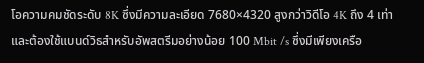โอความคมชัดระดับ 8K ซึ่งมีความละเอียด 7680×4320 สูงกว่าวิดีโอ 4K ถึง 4 เท่า และต้องใช้แบนด์วิธสำหรับอัพสตรีมอย่างน้อย 100 Mbit /s ซึ่งมีเพียงเครือ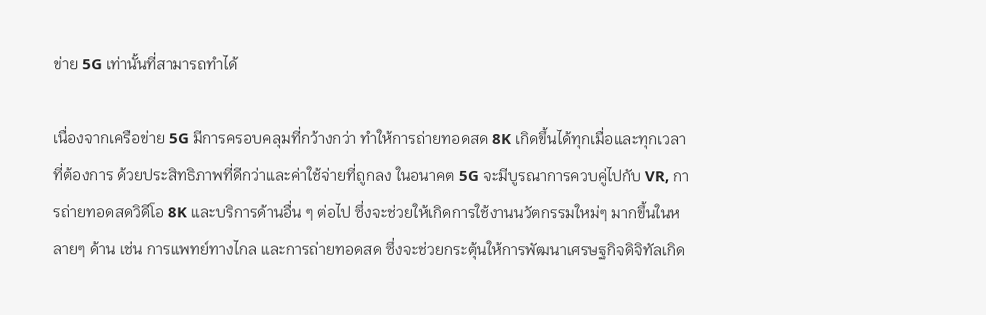ข่าย 5G เท่านั้นที่สามารถทำได้

เนื่องจากเครือข่าย 5G มีการครอบคลุมที่กว้างกว่า ทำให้การถ่ายทอดสด 8K เกิดขึ้นได้ทุกเมื่อและทุกเวลาที่ต้องการ ด้วยประสิทธิภาพที่ดีกว่าและค่าใช้จ่ายที่ถูกลง ในอนาคต 5G จะมีบูรณาการควบคู่ไปกับ VR, การถ่ายทอดสดวิดีโอ 8K และบริการด้านอื่น ๆ ต่อไป ซึ่งจะช่วยให้เกิดการใช้งานนวัตกรรมใหม่ๆ มากขึ้นในหลายๆ ด้าน เช่น การแพทย์ทางไกล และการถ่ายทอดสด ซึ่งจะช่วยกระตุ้นให้การพัฒนาเศรษฐกิจดิจิทัลเกิด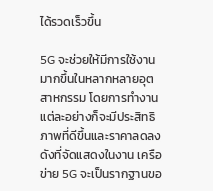ได้รวดเร็วขึ้น

5G จะช่วยให้มีการใช้งานมากขึ้นในหลากหลายอุตสาหกรรม โดยการทำงานแต่ละอย่างก็จะมีประสิทธิภาพที่ดีขึ้นและราคาลดลง ดังที่จัดแสดงในงาน เครือข่าย 5G จะเป็นรากฐานขอ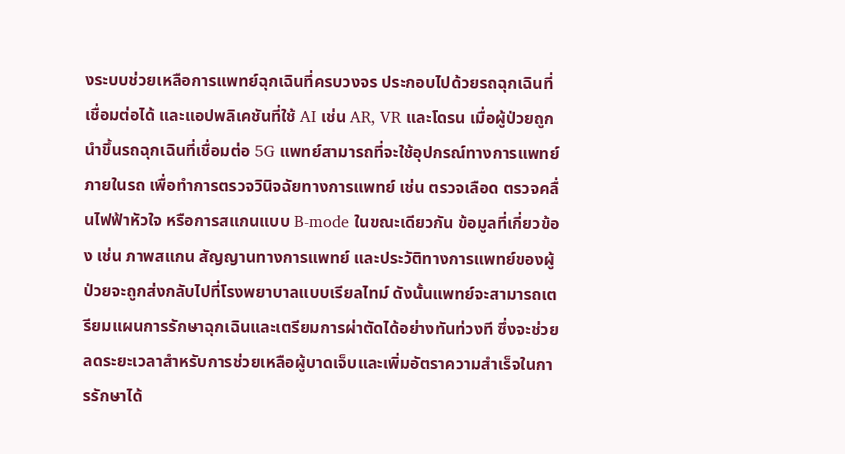งระบบช่วยเหลือการแพทย์ฉุกเฉินที่ครบวงจร ประกอบไปด้วยรถฉุกเฉินที่เชื่อมต่อได้ และแอปพลิเคชันที่ใช้ AI เช่น AR, VR และโดรน เมื่อผู้ป่วยถูกนำขึ้นรถฉุกเฉินที่เชื่อมต่อ 5G แพทย์สามารถที่จะใช้อุปกรณ์ทางการแพทย์ภายในรถ เพื่อทำการตรวจวินิจฉัยทางการแพทย์ เช่น ตรวจเลือด ตรวจคลื่นไฟฟ้าหัวใจ หรือการสแกนแบบ B-mode ในขณะเดียวกัน ข้อมูลที่เกี่ยวข้อง เช่น ภาพสแกน สัญญานทางการแพทย์ และประวัติทางการแพทย์ของผู้ป่วยจะถูกส่งกลับไปที่โรงพยาบาลแบบเรียลไทม์ ดังนั้นแพทย์จะสามารถเตรียมแผนการรักษาฉุกเฉินและเตรียมการผ่าตัดได้อย่างทันท่วงที ซึ่งจะช่วยลดระยะเวลาสำหรับการช่วยเหลือผู้บาดเจ็บและเพิ่มอัตราความสำเร็จในการรักษาได้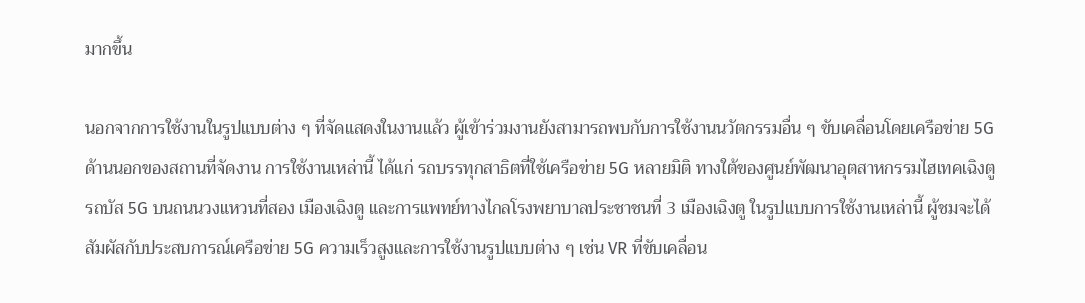มากขึ้น

นอกจากการใช้งานในรูปแบบต่าง ๆ ที่จัดแสดงในงานแล้ว ผู้เข้าร่วมงานยังสามารถพบกับการใช้งานนวัตกรรมอื่น ๆ ขับเคลื่อนโดยเครือข่าย 5G ด้านนอกของสถานที่จัดงาน การใช้งานเหล่านี้ ได้แก่ รถบรรทุกสาธิตที่ใช้เครือข่าย 5G หลายมิติ ทางใต้ของศูนย์พัฒนาอุตสาหกรรมไฮเทคเฉิงตู รถบัส 5G บนถนนวงแหวนที่สอง เมืองเฉิงตู และการแพทย์ทางไกลโรงพยาบาลประชาชนที่ 3 เมืองเฉิงตู ในรูปแบบการใช้งานเหล่านี้ ผู้ชมจะได้สัมผัสกับประสบการณ์เครือข่าย 5G ความเร็วสูงและการใช้งานรูปแบบต่าง ๆ เช่น VR ที่ขับเคลื่อน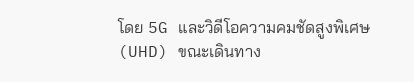โดย 5G และวิดีโอความคมชัดสูงพิเศษ (UHD) ขณะเดินทาง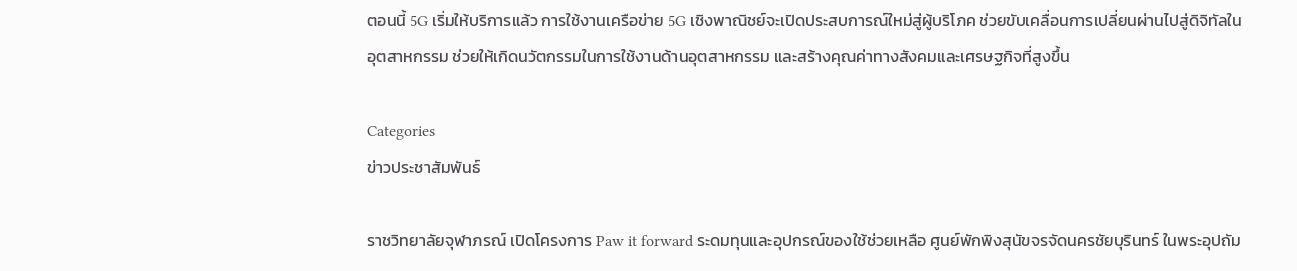ตอนนี้ 5G เริ่มให้บริการแล้ว การใช้งานเครือข่าย 5G เชิงพาณิชย์จะเปิดประสบการณ์ใหม่สู่ผู้บริโภค ช่วยขับเคลื่อนการเปลี่ยนผ่านไปสู่ดิจิทัลในอุตสาหกรรม ช่วยให้เกิดนวัตกรรมในการใช้งานด้านอุตสาหกรรม และสร้างคุณค่าทางสังคมและเศรษฐกิจที่สูงขึ้น

Categories
ข่าวประชาสัมพันธ์

ราชวิทยาลัยจุฬาภรณ์ เปิดโครงการ Paw it forward ระดมทุนและอุปกรณ์ของใช้ช่วยเหลือ ศูนย์พักพิงสุนัขจรจัดนครชัยบุรินทร์ ในพระอุปถัม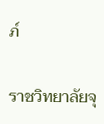ภ์

ราชวิทยาลัยจุ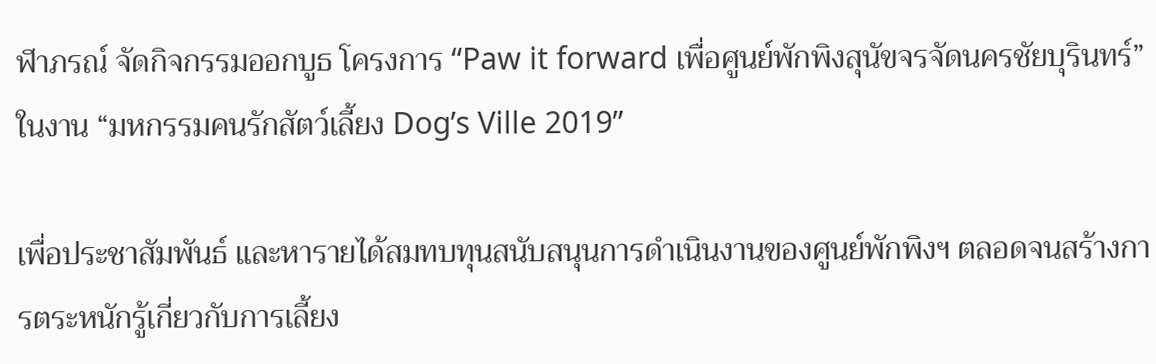ฬาภรณ์ จัดกิจกรรมออกบูธ โครงการ “Paw it forward เพื่อศูนย์พักพิงสุนัขจรจัดนครชัยบุรินทร์” ในงาน “มหกรรมคนรักสัตว์เลี้ยง Dog’s Ville 2019”

เพื่อประชาสัมพันธ์ และหารายได้สมทบทุนสนับสนุนการดำเนินงานของศูนย์พักพิงฯ ตลอดจนสร้างการตระหนักรู้เกี่ยวกับการเลี้ยง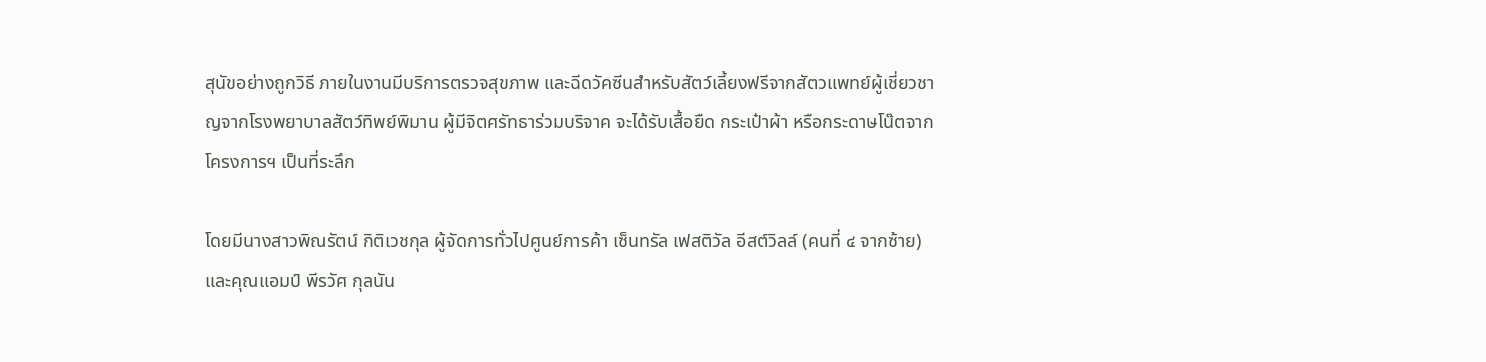สุนัขอย่างถูกวิธี ภายในงานมีบริการตรวจสุขภาพ และฉีดวัคซีนสำหรับสัตว์เลี้ยงฟรีจากสัตวแพทย์ผู้เชี่ยวชาญจากโรงพยาบาลสัตว์ทิพย์พิมาน ผู้มีจิตศรัทธาร่วมบริจาค จะได้รับเสื้อยืด กระเป๋าผ้า หรือกระดาษโน๊ตจากโครงการฯ เป็นที่ระลึก

โดยมีนางสาวพิณรัตน์ กิติเวชกุล ผู้จัดการทั่วไปศูนย์การค้า เซ็นทรัล เฟสติวัล อีสต์วิลล์ (คนที่ ๔ จากซ้าย) และคุณแอมป์ พีรวัศ กุลนัน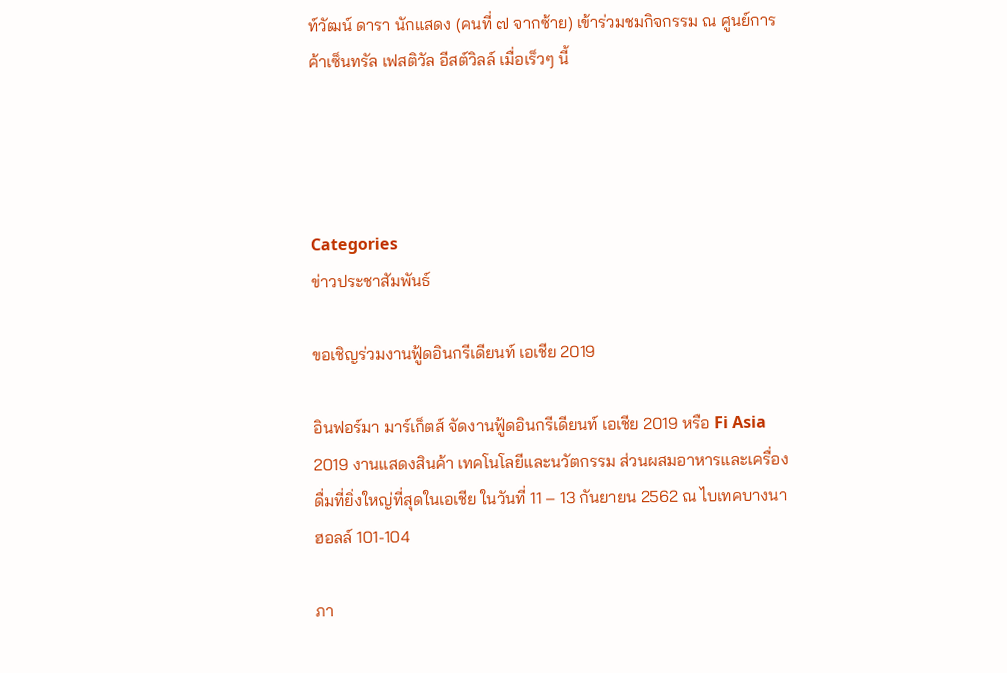ท์วัฒน์ ดารา นักแสดง (คนที่ ๗ จากซ้าย) เข้าร่วมชมกิจกรรม ณ ศูนย์การค้าเซ็นทรัล เฟสติวัล อีสต์วิลล์ เมื่อเร็วๆ นี้




Categories
ข่าวประชาสัมพันธ์

ขอเชิญร่วมงานฟู้ดอินกรีเดียนท์ เอเชีย 2019

อินฟอร์มา มาร์เก็ตส์ จัดงานฟู้ดอินกรีเดียนท์ เอเชีย 2019 หรือ Fi Asia 2019 งานแสดงสินค้า เทคโนโลยีและนวัตกรรม ส่วนผสมอาหารและเครื่องดื่มที่ยิ่งใหญ่ที่สุดในเอเชีย ในวันที่ 11 – 13 กันยายน 2562 ณ ไบเทคบางนา ฮอลล์ 101-104

ภา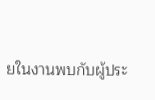ยในงานพบกับผู้ประ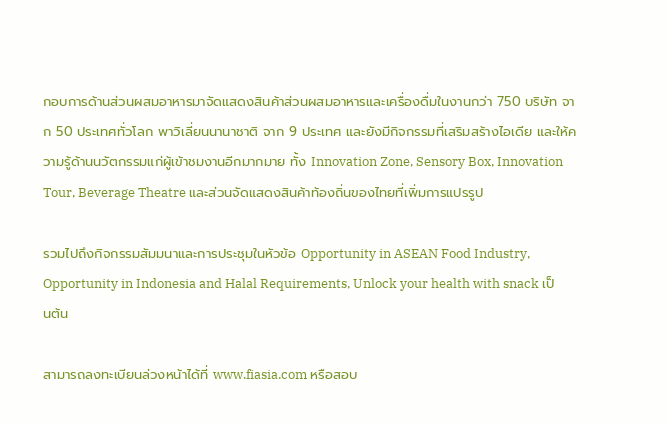กอบการด้านส่วนผสมอาหารมาจัดแสดงสินค้าส่วนผสมอาหารและเครื่องดื่มในงานกว่า 750 บริษัท จาก 50 ประเทศทั่วโลก พาวิเลี่ยนนานาชาติ จาก 9 ประเทศ และยังมีกิจกรรมที่เสริมสร้างไอเดีย และให้ความรู้ด้านนวัตกรรมแก่ผู้เข้าชมงานอีกมากมาย ทั้ง Innovation Zone, Sensory Box, Innovation Tour, Beverage Theatre และส่วนจัดแสดงสินค้าท้องถิ่นของไทยที่เพิ่มการแปรรูป

รวมไปถึงกิจกรรมสัมมนาและการประชุมในหัวข้อ Opportunity in ASEAN Food Industry, Opportunity in Indonesia and Halal Requirements, Unlock your health with snack เป็นต้น

สามารถลงทะเบียนล่วงหน้าได้ที่ www.fiasia.com หรือสอบ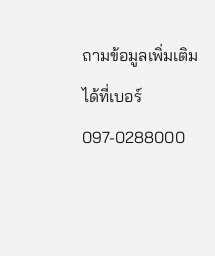ถามข้อมูลเพิ่มเติมได้ที่เบอร์ 097-0288000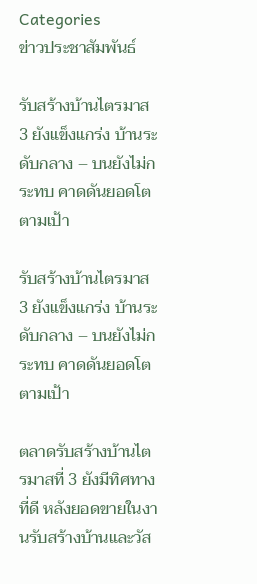Categories
ข่าวประชาสัมพันธ์

รับสร้างบ้านไตรมาส 3 ยังแข็งแกร่ง บ้านระดับกลาง – บนยังไม่กระทบ คาดดันยอดโตตามเป้า

รับสร้างบ้านไตรมาส 3 ยังแข็งแกร่ง บ้านระดับกลาง – บนยังไม่กระทบ คาดดันยอดโตตามเป้า

ตลาดรับสร้างบ้านไตรมาสที่ 3 ยังมีทิศทางที่ดี หลังยอดขายในงานรับสร้างบ้านและวัส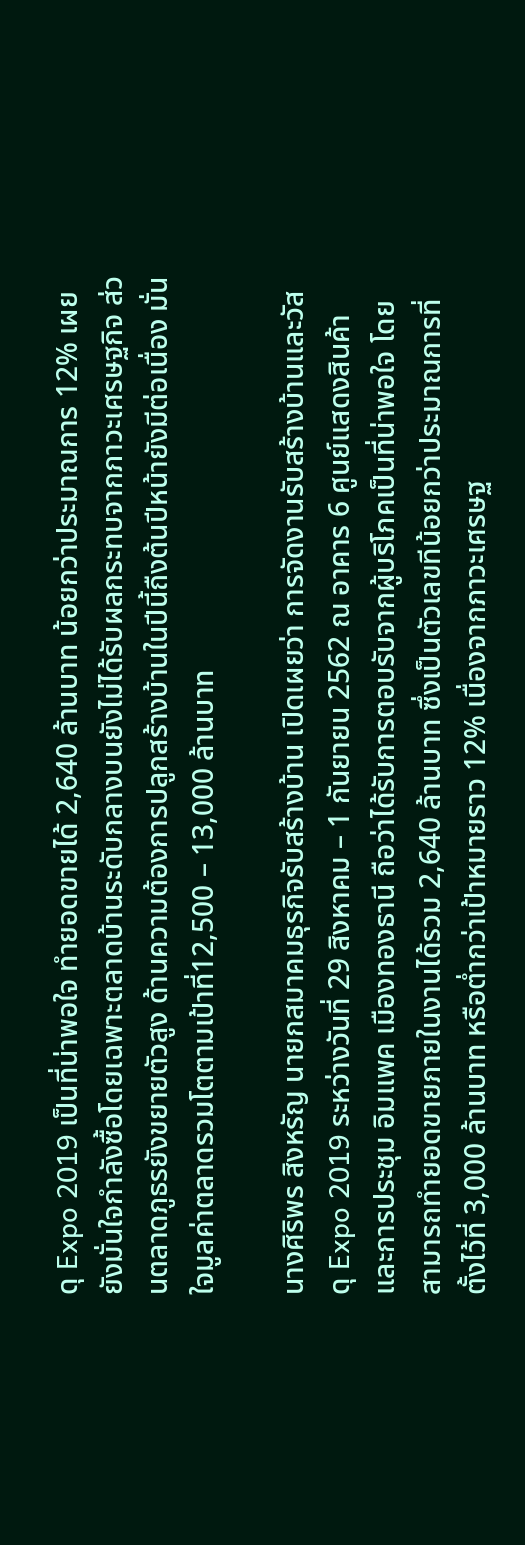ดุ Expo 2019 เป็นที่น่าพอใจ ทำยอดขายได้ 2,640 ล้านบาท น้อยกว่าประมาณการ 12% เผยยังมั่นใจกำลังซื้อโดยเฉพาะตลาดบ้านระดับกลางบนยังไม่ได้รับผลกระทบจากภาวะเศรษฐกิจ ส่วนตลาดภูธรยังขยายตัวสูง ด้านความต้องการปลูกสร้างบ้านในปีนี้ถืงต้นปีหน้ายังมีต่อเนื่อง มั่นใจมูลค่าตลาดรวมโตตามเป้าที่12,500 – 13,000 ล้านบาท

นางศิริพร สิงหรัญ นายกสมาคมธุรกิจรับสร้างบ้าน เปิดเผยว่า การจัดงานรับสร้างบ้านและวัสดุ Expo 2019 ระหว่างวันที่ 29 สิงหาคม – 1 กันยายน 2562 ณ อาคาร 6 ศูนย์แสดงสินค้าและการประชุม อิมแพค เมืองทองธานี ถือว่าได้รับการตอบรับจากผู้บริโภคเป็นที่น่าพอใจ โดยสามารถทำยอดขายภายในงานได้รวม 2,640 ล้านบาท ซึ่งเป็นตัวเลขทีน้อยกว่าประมาณการที่ตั้งไว้ที่ 3,000 ล้านบาท หรือต่ำกว่าเป้าหมายราว 12% เนื่องจากภาวะเศรษฐ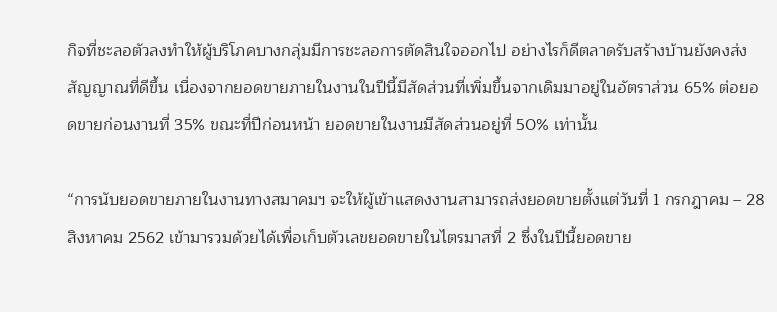กิจที่ชะลอตัวลงทำให้ผู้บริโภคบางกลุ่มมีการชะลอการตัดสินใจออกไป อย่างไรก็ดีตลาดรับสร้างบ้านยังคงส่งสัญญาณที่ดีขึ้น เนื่องจากยอดขายภายในงานในปีนี้มีสัดส่วนที่เพิ่มขึ้นจากเดิมมาอยู่ในอัตราส่วน 65% ต่อยอดขายก่อนงานที่ 35% ขณะที่ปีก่อนหน้า ยอดขายในงานมีสัดส่วนอยู่ที่ 50% เท่านั้น

“การนับยอดขายภายในงานทางสมาคมฯ จะให้ผู้เข้าแสดงงานสามารถส่งยอดขายตั้งแต่วันที่ 1 กรกฎาคม – 28 สิงหาคม 2562 เข้ามารวมด้วยได้เพื่อเก็บตัวเลขยอดขายในไตรมาสที่ 2 ซึ่งในปีนี้ยอดขาย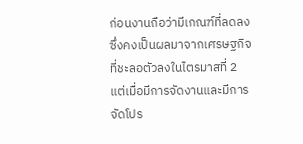ก่อนงานถือว่ามีเกณฑ์ที่ลดลง ซึ่งคงเป็นผลมาจากเศรษฐกิจที่ชะลอตัวลงในไตรมาสที่ 2 แต่เมื่อมีการจัดงานและมีการจัดโปร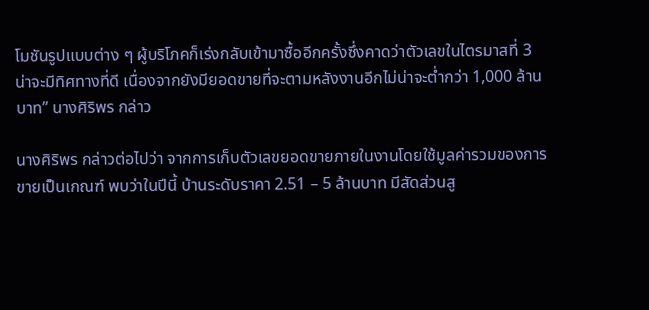โมชันรูปแบบต่าง ๆ ผู้บริโภคก็เร่งกลับเข้ามาซื้ออีกครั้งซึ่งคาดว่าตัวเลขในไตรมาสที่ 3 น่าจะมีทิศทางที่ดี เนื่องจากยังมียอดขายที่จะตามหลังงานอีกไม่น่าจะต่ำกว่า 1,000 ล้านบาท” นางศิริพร กล่าว

นางศิริพร กล่าวต่อไปว่า จากการเก็บตัวเลขยอดขายภายในงานโดยใช้มูลค่ารวมของการขายเป็นเกณฑ์ พบว่าในปีนี้ บ้านระดับราคา 2.51 – 5 ล้านบาท มีสัดส่วนสู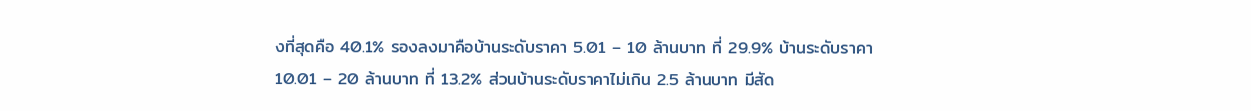งที่สุดคือ 40.1% รองลงมาคือบ้านระดับราคา 5.01 – 10 ล้านบาท ที่ 29.9% บ้านระดับราคา 10.01 – 20 ล้านบาท ที่ 13.2% ส่วนบ้านระดับราคาไม่เกิน 2.5 ล้านบาท มีสัด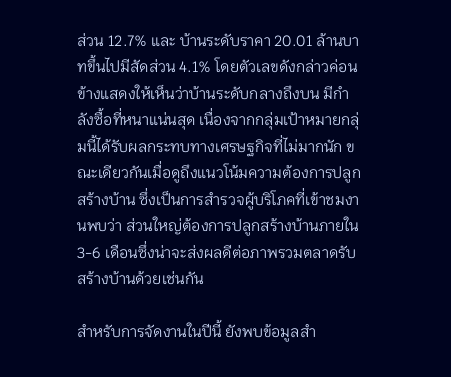ส่วน 12.7% และ บ้านระดับราคา 20.01 ล้านบาทขึ้นไปมีสัดส่วน 4.1% โดยตัวเลขดังกล่าวค่อนข้างแสดงให้เห็นว่าบ้านระดับกลางถึงบน มีกำลังซื้อที่หนาแน่นสุด เนื่องจากกลุ่มเป้าหมายกลุ่มนี้ได้รับผลกระทบทางเศรษฐกิจที่ไม่มากนัก ขณะเดียวกันเมื่อดูถึงแนวโน้มความต้องการปลูกสร้างบ้าน ซึ่งเป็นการสำรวจผู้บริโภคที่เข้าชมงานพบว่า ส่วนใหญ่ต้องการปลูกสร้างบ้านภายใน 3-6 เดือนซึ่งน่าจะส่งผลดีต่อภาพรวมตลาดรับสร้างบ้านด้วยเช่นกัน

สำหรับการจัดงานในปีนี้ ยังพบข้อมูลสำ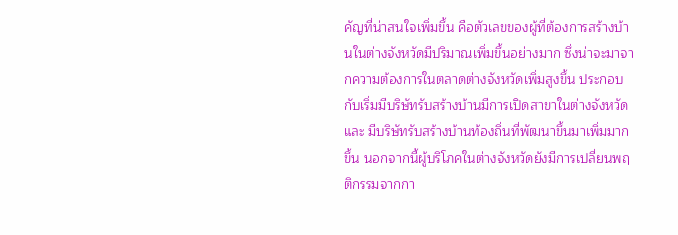คัญที่น่าสนใจเพิ่มขึ้น คือตัวเลขของผู้ที่ต้องการสร้างบ้านในต่างจังหวัดมีปริมาณเพิ่มขึ้นอย่างมาก ซึ่งน่าจะมาจากความต้องการในตลาดต่างจังหวัดเพิ่มสูงขึ้น ประกอบกับเริ่มมีบริษัทรับสร้างบ้านมีการเปิดสาขาในต่างจังหวัด และ มีบริษัทรับสร้างบ้านท้องถิ่นที่พัฒนาขึ้นมาเพิ่มมากขึ้น นอกจากนี้ผู้บริโภคในต่างจังหวัดยังมีการเปลี่ยนพฤติกรรมจากกา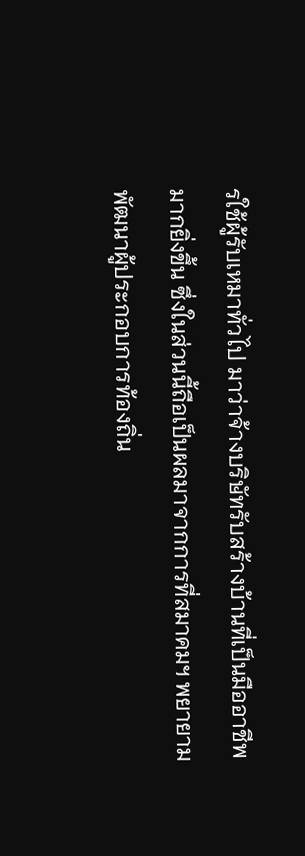รใช้ผู้รับเหมาทั่วไป มาว่าจ้างบริษัทรับสร้างบ้านที่เป็นมืออาชีพมากยิ่งขึ้น ซึ่งในส่วนนี้ถือเป็นผลมาจากการที่สมาคมฯ พยายามพัฒนาผู้ประกอบการท้องถิ่น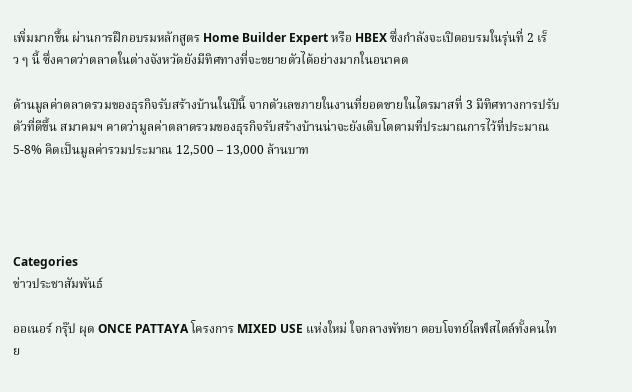เพิ่มมากขึ้น ผ่านการฝึกอบรมหลักสูตร Home Builder Expert หรือ HBEX ซึ่งกำลังจะเปิดอบรมในรุ่นที่ 2 เร็ว ๆ นี้ ซึ่งคาดว่าตลาดในต่างจังหวัดยังมีทิศทางที่จะขยายตัวได้อย่างมากในอนาคต

ด้านมูลค่าตลาดรวมของธุรกิจรับสร้างบ้านในปีนี้ จากตัวเลขภายในงานที่ยอดขายในไตรมาสที่ 3 มีทิศทางการปรับตัวที่ดีขึ้น สมาคมฯ คาดว่ามูลค่าตลาดรวมของธุรกิจรับสร้างบ้านน่าจะยังเติบโตตามที่ประมาณการไว้ที่ประมาณ 5-8% คิดเป็นมูลค่ารวมประมาณ 12,500 – 13,000 ล้านบาท




Categories
ข่าวประชาสัมพันธ์

ออเนอร์ กรุ๊ป ผุด ONCE PATTAYA โครงการ MIXED USE แห่งใหม่ ใจกลางพัทยา ตอบโจทย์ไลฟ์สไตล์ทั้งคนไทย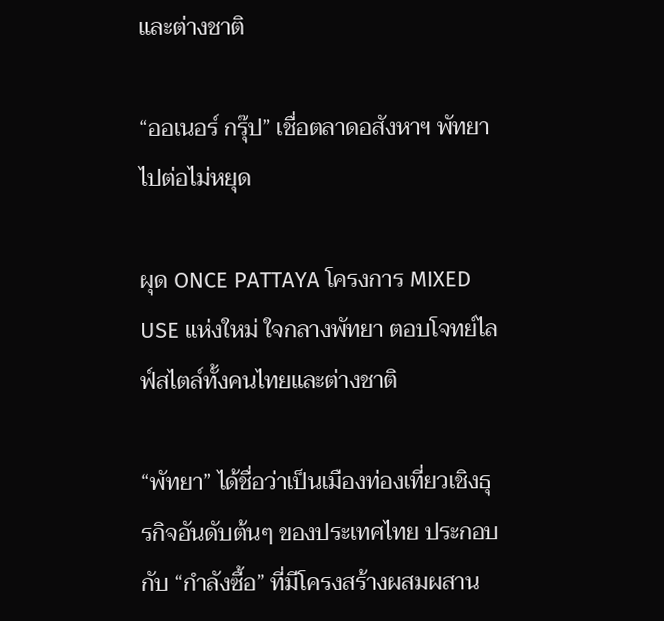และต่างชาติ

“ออเนอร์ กรุ๊ป” เชื่อตลาดอสังหาฯ พัทยาไปต่อไม่หยุด

ผุด ONCE PATTAYA โครงการ MIXED USE แห่งใหม่ ใจกลางพัทยา ตอบโจทย์ไลฟ์สไตล์ทั้งคนไทยและต่างชาติ

“พัทยา” ได้ชื่อว่าเป็นเมืองท่องเที่ยวเชิงธุรกิจอันดับต้นๆ ของประเทศไทย ประกอบกับ “กำลังซื้อ” ที่มีโครงสร้างผสมผสาน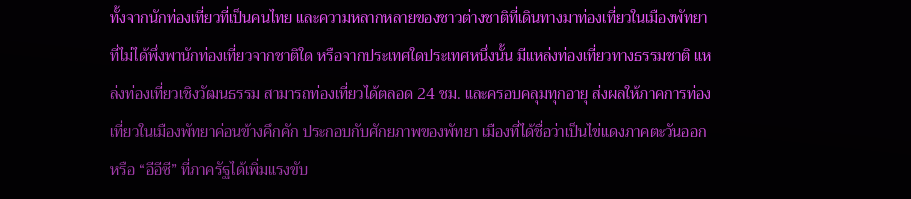ทั้งจากนักท่องเที่ยวที่เป็นคนไทย และความหลากหลายของชาวต่างชาติที่เดินทางมาท่องเที่ยวในเมืองพัทยา ที่ไม่ได้พึ่งพานักท่องเที่ยวจากชาติใด หรือจากประเทศใดประเทศหนึ่งนั้น มีแหล่งท่องเที่ยวทางธรรมชาติ แหล่งท่องเที่ยวเชิงวัฒนธรรม สามารถท่องเที่ยวได้ตลอด 24 ชม. และครอบคลุมทุกอายุ ส่งผลให้ภาคการท่องเที่ยวในเมืองพัทยาค่อนข้างคึกคัก ประกอบกับศักยภาพของพัทยา เมืองที่ได้ชื่อว่าเป็นไข่แดงภาคตะวันออก หรือ “อีอีซี” ที่ภาครัฐได้เพิ่มแรงขับ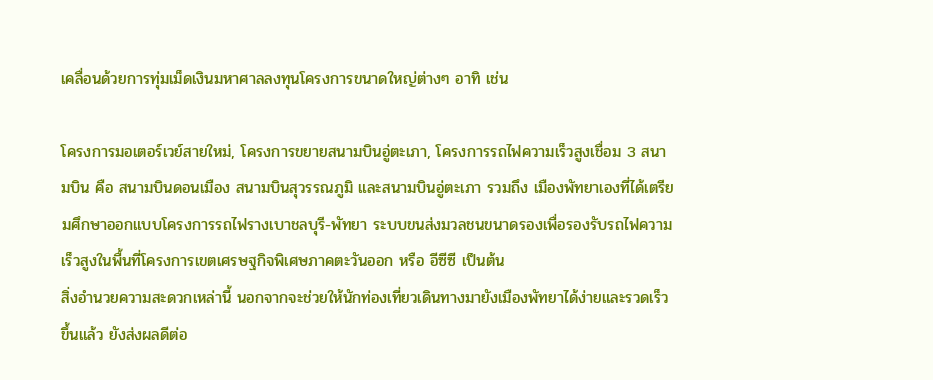เคลื่อนด้วยการทุ่มเม็ดเงินมหาศาลลงทุนโครงการขนาดใหญ่ต่างๆ อาทิ เช่น

โครงการมอเตอร์เวย์สายใหม่, โครงการขยายสนามบินอู่ตะเภา, โครงการรถไฟความเร็วสูงเชื่อม 3 สนามบิน คือ สนามบินดอนเมือง สนามบินสุวรรณภูมิ และสนามบินอู่ตะเภา รวมถึง เมืองพัทยาเองที่ได้เตรียมศึกษาออกแบบโครงการรถไฟรางเบาชลบุรี-พัทยา ระบบขนส่งมวลชนขนาดรองเพื่อรองรับรถไฟความเร็วสูงในพื้นที่โครงการเขตเศรษฐกิจพิเศษภาคตะวันออก หรือ อีซีซี เป็นต้น
สิ่งอำนวยความสะดวกเหล่านี้ นอกจากจะช่วยให้นักท่องเที่ยวเดินทางมายังเมืองพัทยาได้ง่ายและรวดเร็วขึ้นแล้ว ยังส่งผลดีต่อ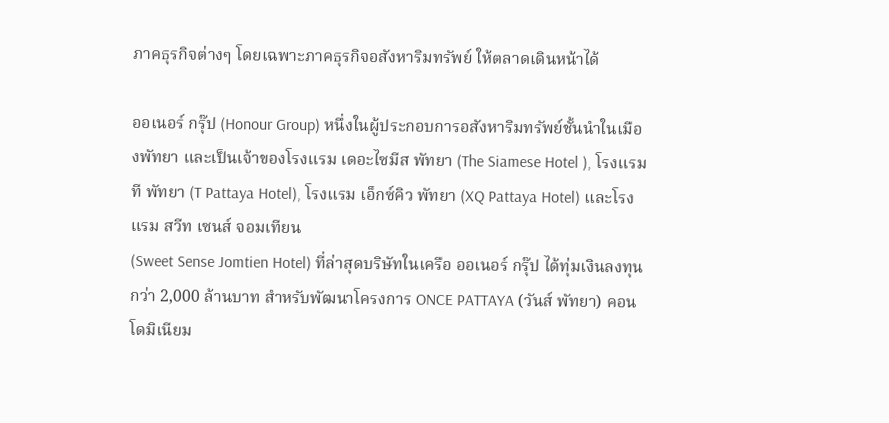ภาคธุรกิจต่างๆ โดยเฉพาะภาคธุรกิจอสังหาริมทรัพย์ ให้ตลาดเดินหน้าได้

ออเนอร์ กรุ๊ป (Honour Group) หนึ่งในผู้ประกอบการอสังหาริมทรัพย์ชั้นนำในเมืองพัทยา และเป็นเจ้าของโรงแรม เดอะไซมีส พัทยา (The Siamese Hotel ), โรงแรม ที พัทยา (T Pattaya Hotel), โรงแรม เอ็กซ์คิว พัทยา (XQ Pattaya Hotel) และโรงแรม สวีท เซนส์ จอมเทียน
(Sweet Sense Jomtien Hotel) ที่ล่าสุดบริษัทในเครือ ออเนอร์ กรุ๊ป ได้ทุ่มเงินลงทุนกว่า 2,000 ล้านบาท สำหรับพัฒนาโครงการ ONCE PATTAYA (วันส์ พัทยา) คอนโดมิเนียม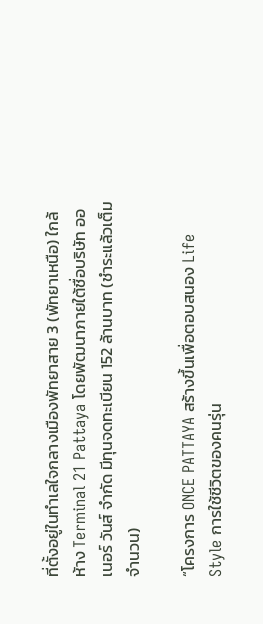ที่ตั้งอยู่ในทำเลใจกลางเมืองพัทยาสาย 3 (พัทยาเหนือ) ใกล้ห้าง Terminal 21 Pattaya โดยพัฒนาภายใต้ชื่อบริษัท ออเนอร์ วันส์ จำกัด มีทุนจดทะเบียน 152 ล้านบาท (ชำระแล้วเต็มจำนวน)

“โครงการ ONCE PATTAYA สร้างขึ้นเพื่อตอบสนอง Life Style การใช้ชีวิตของคนรุ่น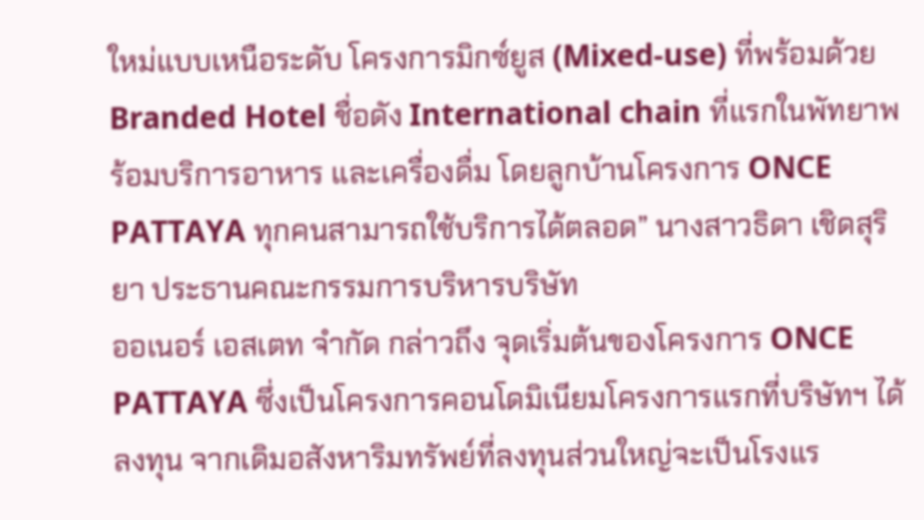ใหม่แบบเหนือระดับ โครงการมิกซ์ยูส (Mixed-use) ที่พร้อมด้วย Branded Hotel ชื่อดัง International chain ที่แรกในพัทยาพร้อมบริการอาหาร และเครื่องดื่ม โดยลูกบ้านโครงการ ONCE PATTAYA ทุกคนสามารถใช้บริการได้ตลอด” นางสาวธิดา เชิดสุริยา ประธานคณะกรรมการบริหารบริษัท
ออเนอร์ เอสเตท จำกัด กล่าวถึง จุดเริ่มต้นของโครงการ ONCE PATTAYA ซึ่งเป็นโครงการคอนโดมิเนียมโครงการแรกที่บริษัทฯ ได้ลงทุน จากเดิมอสังหาริมทรัพย์ที่ลงทุนส่วนใหญ่จะเป็นโรงแร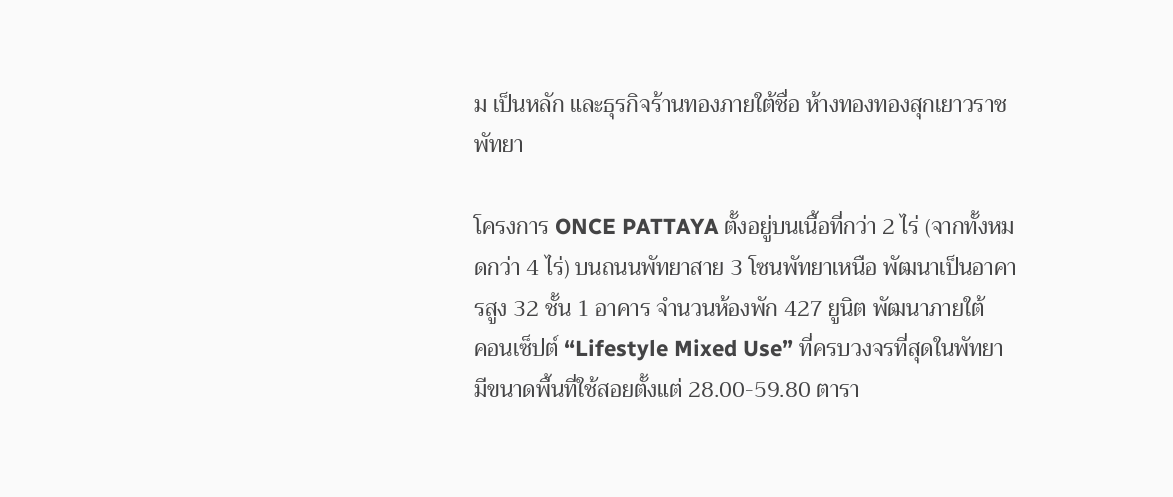ม เป็นหลัก และธุรกิจร้านทองภายใต้ชื่อ ห้างทองทองสุกเยาวราช พัทยา

โครงการ ONCE PATTAYA ตั้งอยู่บนเนื้อที่กว่า 2 ไร่ (จากทั้งหมดกว่า 4 ไร่) บนถนนพัทยาสาย 3 โซนพัทยาเหนือ พัฒนาเป็นอาคารสูง 32 ชั้น 1 อาคาร จำนวนห้องพัก 427 ยูนิต พัฒนาภายใต้
คอนเซ็ปต์ “Lifestyle Mixed Use” ที่ครบวงจรที่สุดในพัทยา มีขนาดพื้นที่ใช้สอยตั้งแต่ 28.00-59.80 ตารา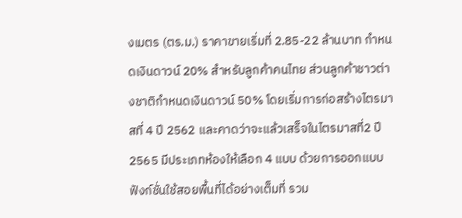งเมตร (ตร.ม.) ราคาขายเริ่มที่ 2.85-22 ล้านบาท กำหนดเงินดาวน์ 20% สำหรับลูกค้าคนไทย ส่วนลูกค้าชาวต่างชาติกำหนดเงินดาวน์ 50% โดยเริ่มการก่อสร้างไตรมาสที่ 4 ปี 2562 และคาดว่าจะแล้วเสร็จในไตรมาสที่2 ปี 2565 มีประเภทห้องให้เลือก 4 แบบ ด้วยการออกแบบฟังก์ชั่นใช้สอยพื้นที่ได้อย่างเต็มที่ รวม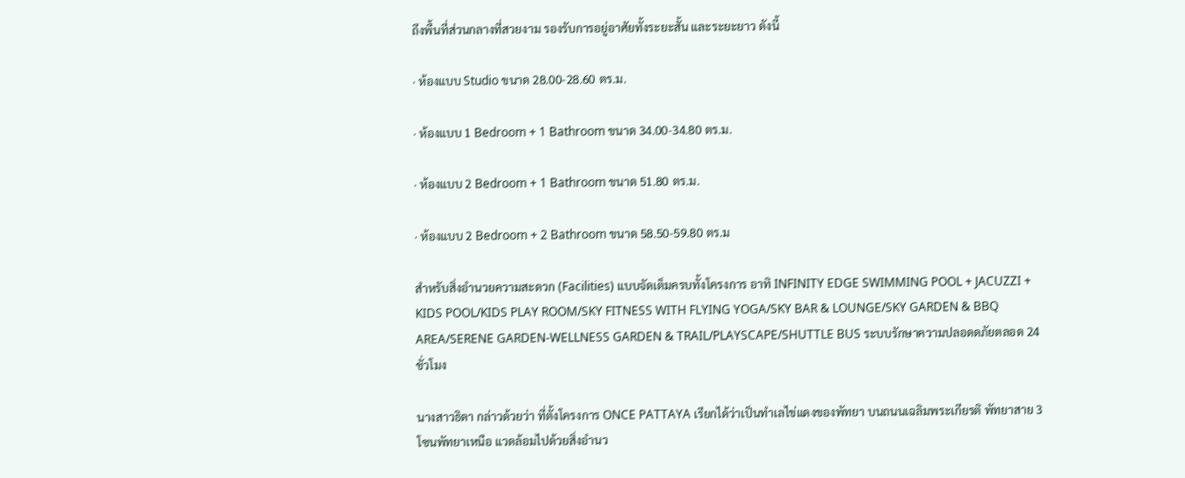ถึงพื้นที่ส่วนกลางที่สวยงาม รองรับการอยู่อาศัยทั้งระยะสั้น และระยะยาว ดังนี้

· ห้องแบบ Studio ขนาด 28.00-28.60 ตร.ม.

· ห้องแบบ 1 Bedroom + 1 Bathroom ขนาด 34.00-34.80 ตร.ม.

· ห้องแบบ 2 Bedroom + 1 Bathroom ขนาด 51.80 ตร.ม.

· ห้องแบบ 2 Bedroom + 2 Bathroom ขนาด 58.50-59.80 ตร.ม

สำหรับสิ่งอำนวยความสะดวก (Facilities) แบบจัดเต็มครบทั้งโครงการ อาทิ INFINITY EDGE SWIMMING POOL + JACUZZI + KIDS POOL/KIDS PLAY ROOM/SKY FITNESS WITH FLYING YOGA/SKY BAR & LOUNGE/SKY GARDEN & BBQ AREA/SERENE GARDEN-WELLNESS GARDEN & TRAIL/PLAYSCAPE/SHUTTLE BUS ระบบรักษาความปลอดดภัยตลอด 24 ชั่วโมง

นางสาวธิดา กล่าวด้วยว่า ที่ตั้งโครงการ ONCE PATTAYA เรียกได้ว่าเป็นทำเลไข่แดงของพัทยา บนถนนเฉลิมพระเกียรติ พัทยาสาย 3 โซนพัทยาเหนือ แวดล้อมไปด้วยสิ่งอำนว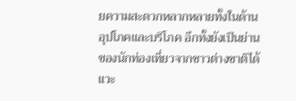ยความสะดวกหลากหลายทั้งในด้านอุปโภคและบริโภค อีกทั้งยังเป็นย่านของนักท่องเที่ยวจากชาวต่างชาติได้แวะ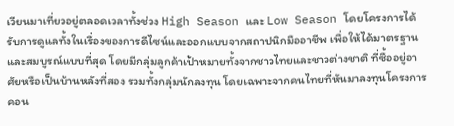เวียนมาเที่ยวอยู่ตลอดเวลาทั้งช่วง High Season และ Low Season โดยโครงการได้รับการดูแลทั้งในเรื่องของการดีไซน์และออกแบบจากสถาปนิกมืออาชีพ เพื่อให้ได้มาตรฐานและสมบูรณ์แบบที่สุด โดยมีกลุ่มลูกค้าเป้าหมายทั้งจากชาวไทยและชาวต่างชาติ ที่ซื้ออยู่อาศัยหรือเป็นบ้านหลังที่สอง รวมทั้งกลุ่มนักลงทุน โดยเฉพาะจากคนไทยที่หันมาลงทุนโครงการคอน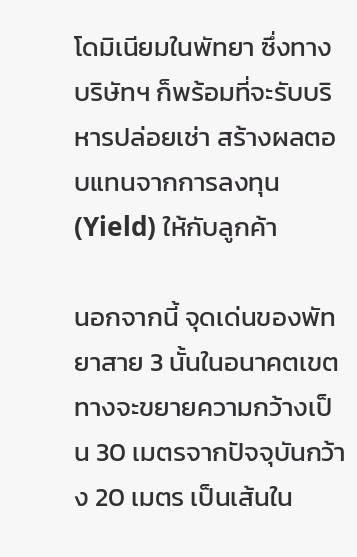โดมิเนียมในพัทยา ซึ่งทางบริษัทฯ ก็พร้อมที่จะรับบริหารปล่อยเช่า สร้างผลตอบแทนจากการลงทุน (Yield) ให้กับลูกค้า

นอกจากนี้ จุดเด่นของพัทยาสาย 3 นั้นในอนาคตเขตทางจะขยายความกว้างเป็น 30 เมตรจากปัจจุบันกว้าง 20 เมตร เป็นเส้นใน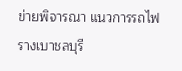ข่ายพิจารณา แนวการรถไฟรางเบาชลบุรี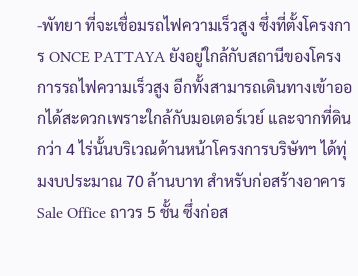-พัทยา ที่จะเชื่อมรถไฟความเร็วสูง ซึ่งที่ตั้งโครงการ ONCE PATTAYA ยังอยู่ใกล้กับสถานีของโครงการรถไฟความเร็วสูง อีกทั้งสามารถเดินทางเข้าออกได้สะดวกเพราะใกล้กับมอเตอร์เวย์ และจากที่ดินกว่า 4 ไร่นั้นบริเวณด้านหน้าโครงการบริษัทฯ ได้ทุ่มงบประมาณ 70 ล้านบาท สำหรับก่อสร้างอาคาร Sale Office ถาวร 5 ชั้น ซึ่งก่อส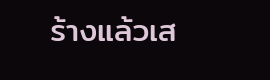ร้างแล้วเส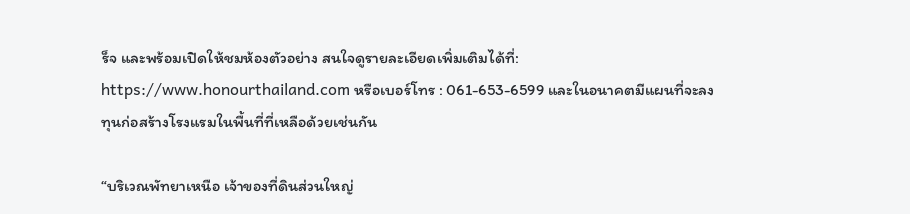ร็จ และพร้อมเปิดให้ชมห้องตัวอย่าง สนใจดูรายละเอียดเพิ่มเติมได้ที่: https://www.honourthailand.com หรือเบอร์โทร : 061-653-6599 และในอนาคตมีแผนที่จะลงทุนก่อสร้างโรงแรมในพื้นที่ที่เหลือด้วยเช่นกัน

“บริเวณพัทยาเหนือ เจ้าของที่ดินส่วนใหญ่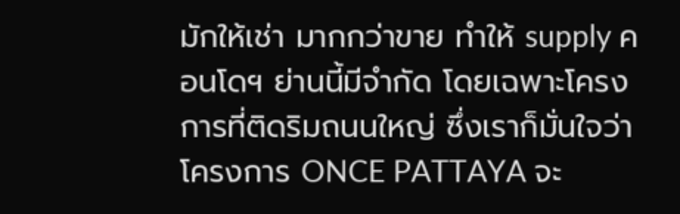มักให้เช่า มากกว่าขาย ทำให้ supply คอนโดฯ ย่านนี้มีจำกัด โดยเฉพาะโครงการที่ติดริมถนนใหญ่ ซึ่งเราก็มั่นใจว่าโครงการ ONCE PATTAYA จะ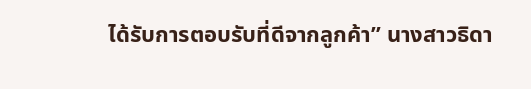ได้รับการตอบรับที่ดีจากลูกค้า” นางสาวธิดา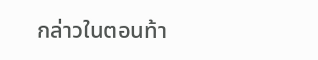กล่าวในตอนท้า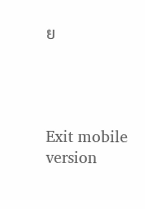ย




Exit mobile version